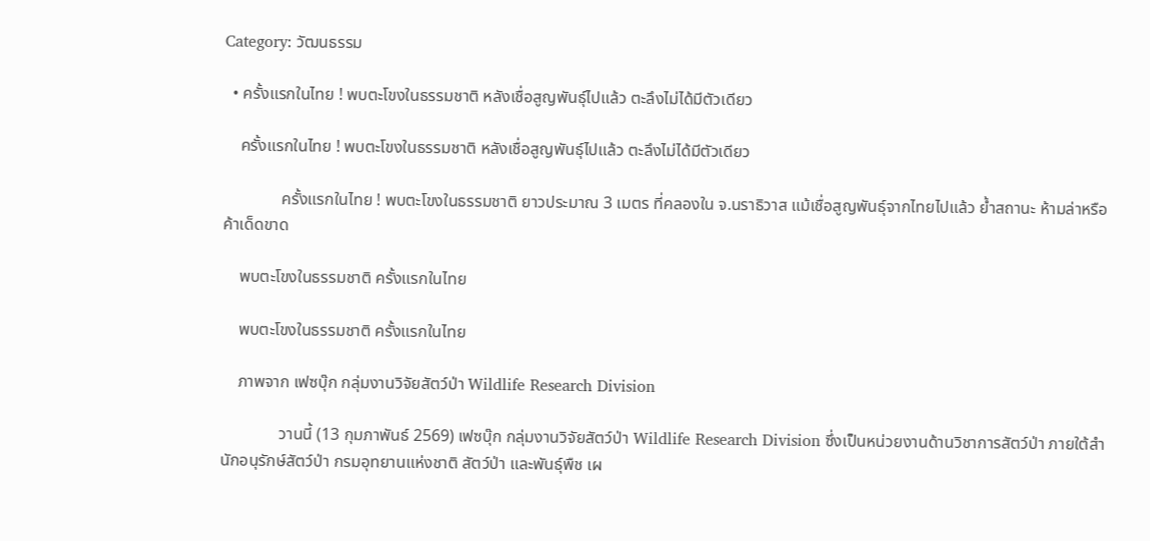Category: วัฒนธรรม

  • ครั้งแรกในไทย ! พบตะโขงในธรรมชาติ หลังเชื่อสูญพันธุ์ไปแล้ว ตะลึงไม่ได้มีตัวเดียว

    ครั้งแรกในไทย ! พบตะโขงในธรรมชาติ หลังเชื่อสูญพันธุ์ไปแล้ว ตะลึงไม่ได้มีตัวเดียว

              ครั้งแรกในไทย ! พบตะโขงในธรรมชาติ ยาวประมาณ 3 เมตร ที่คลองใน จ.นราธิวาส แม้เชื่อสูญพันธุ์จากไทยไปแล้ว ย้ำสถานะ ห้ามล่าหรือค้าเด็ดขาด

    พบตะโขงในธรรมชาติ ครั้งแรกในไทย

    พบตะโขงในธรรมชาติ ครั้งแรกในไทย

    ภาพจาก เฟซบุ๊ก กลุ่มงานวิจัยสัตว์ป่า Wildlife Research Division

              วานนี้ (13 กุมภาพันธ์ 2569) เฟซบุ๊ก กลุ่มงานวิจัยสัตว์ป่า Wildlife Research Division ซึ่งเป็นหน่วยงานด้านวิชาการสัตว์ป่า ภายใต้สำนักอนุรักษ์สัตว์ป่า กรมอุทยานแห่งชาติ สัตว์ป่า และพันธุ์พืช เผ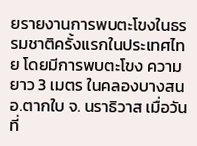ยรายงานการพบตะโขงในธรรมชาติครั้งแรกในประเทศไทย โดยมีการพบตะโขง ความยาว 3 เมตร ในคลองบางสน อ.ตากใบ จ. นราธิวาส เมื่อวันที่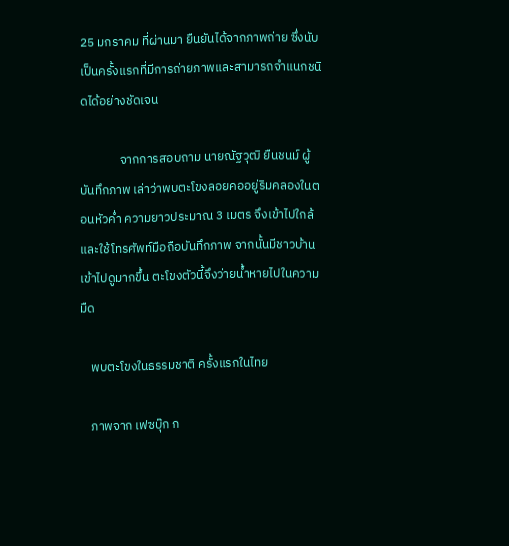25 มกราคม ที่ผ่านมา ยืนยันได้จากภาพถ่าย ซึ่งนับเป็นครั้งแรกที่มีการถ่ายภาพและสามารถจำแนกชนิดได้อย่างชัดเจน

              จากการสอบถาม นายณัฐวุฒิ ยืนชนม์ ผู้บันทึกภาพ เล่าว่าพบตะโขงลอยคออยู่ริมคลองในตอนหัวค่ำ ความยาวประมาณ 3 เมตร จึงเข้าไปใกล้และใช้โทรศัพท์มือถือบันทึกภาพ จากนั้นมีชาวบ้านเข้าไปดูมากขึ้น ตะโขงตัวนี้จึงว่ายน้ำหายไปในความมืด

    พบตะโขงในธรรมชาติ ครั้งแรกในไทย

    ภาพจาก เฟซบุ๊ก ก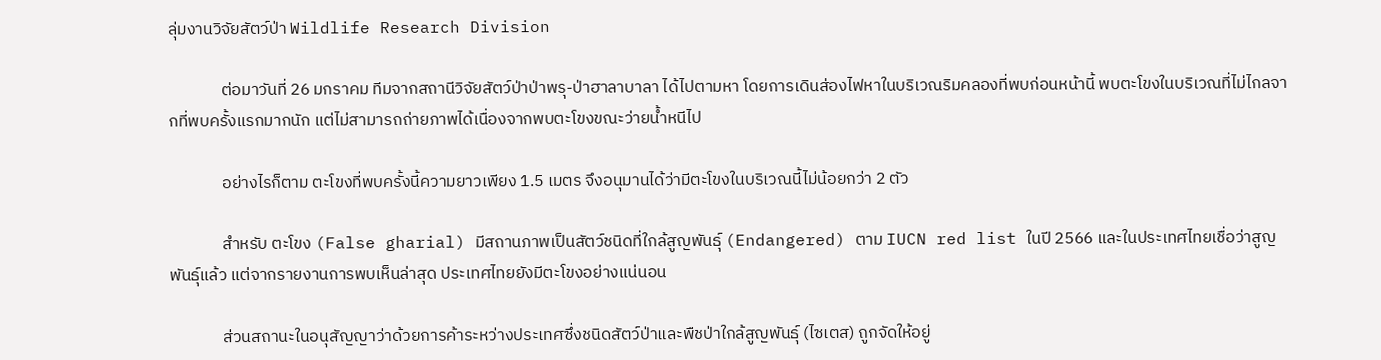ลุ่มงานวิจัยสัตว์ป่า Wildlife Research Division

              ต่อมาวันที่ 26 มกราคม ทีมจากสถานีวิจัยสัตว์ป่าป่าพรุ-ป่าฮาลาบาลา ได้ไปตามหา โดยการเดินส่องไฟหาในบริเวณริมคลองที่พบก่อนหน้านี้ พบตะโขงในบริเวณที่ไม่ไกลจากที่พบครั้งแรกมากนัก แต่ไม่สามารถถ่ายภาพได้เนื่องจากพบตะโขงขณะว่ายน้ำหนีไป

              อย่างไรก็ตาม ตะโขงที่พบครั้งนี้ความยาวเพียง 1.5 เมตร จึงอนุมานได้ว่ามีตะโขงในบริเวณนี้ไม่น้อยกว่า 2 ตัว

              สำหรับ ตะโขง (False gharial) มีสถานภาพเป็นสัตว์ชนิดที่ใกล้สูญพันธุ์ (Endangered) ตาม IUCN red list ในปี 2566 และในประเทศไทยเชื่อว่าสูญพันธุ์แล้ว แต่จากรายงานการพบเห็นล่าสุด ประเทศไทยยังมีตะโขงอย่างแน่นอน

              ส่วนสถานะในอนุสัญญาว่าด้วยการค้าระหว่างประเทศซึ่งชนิดสัตว์ป่าและพืชป่าใกล้สูญพันธุ์ (ไซเตส) ถูกจัดให้อยู่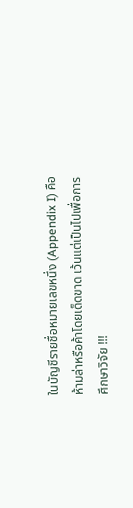ในบัญชีรายชื่อหมายเลขหนึ่ง (Appendix I) คือ ห้ามล่าหรือค้าโดยเด็ดขาด เว้นแต่เป็นไปเพื่อการศึกษาวิจัย !!!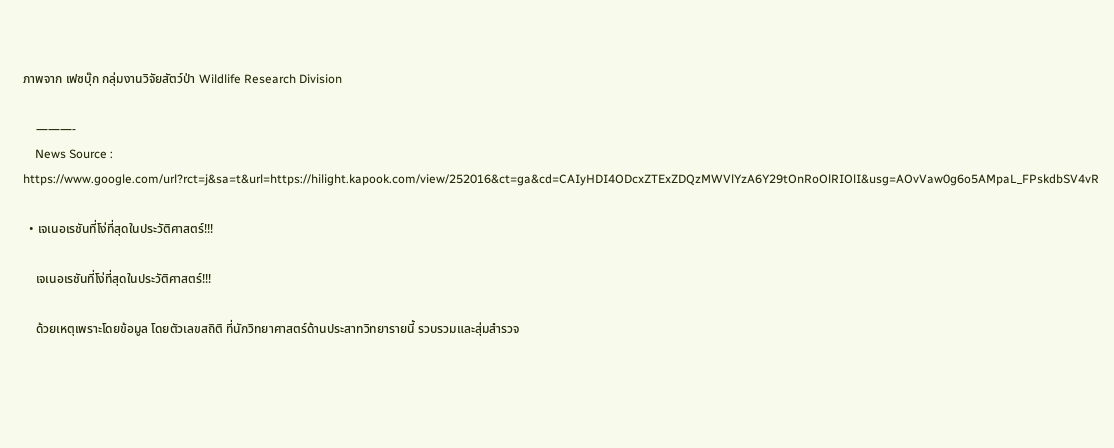ภาพจาก เฟซบุ๊ก กลุ่มงานวิจัยสัตว์ป่า Wildlife Research Division

    ———-
    News Source : https://www.google.com/url?rct=j&sa=t&url=https://hilight.kapook.com/view/252016&ct=ga&cd=CAIyHDI4ODcxZTExZDQzMWVlYzA6Y29tOnRoOlRIOlI&usg=AOvVaw0g6o5AMpaL_FPskdbSV4vR

  • เจเนอเรชันที่โง่ที่สุดในประวัติศาสตร์!!!

    เจเนอเรชันที่โง่ที่สุดในประวัติศาสตร์!!!

    ด้วยเหตุเพราะโดยข้อมูล โดยตัวเลขสถิติ ที่นักวิทยาศาสตร์ด้านประสาทวิทยารายนี้ รวบรวมและสุ่มสำรวจ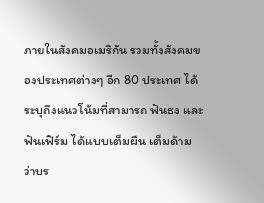ภายในสังคมอเมริกัน รวมทั้งสังคมของประเทศต่างๆ อีก 80 ประเทศ ได้ระบุถึงแนวโน้มที่สามารถ ฟันธง และ ฟันเฟิร์ม ได้แบบเต็มผืน เต็มด้าม ว่าบร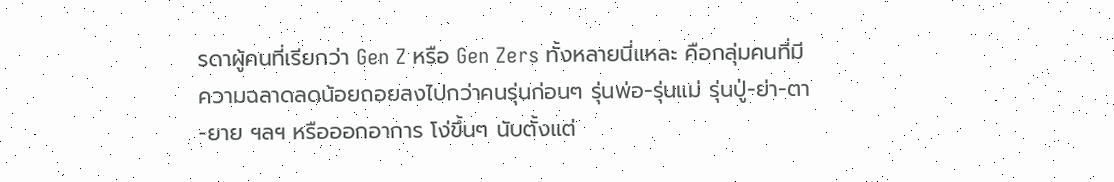รดาผู้คนที่เรียกว่า Gen Z หรือ Gen Zers ทั้งหลายนี่แหละ คือกลุ่มคนที่มีความฉลาดลดน้อยถอยลงไปกว่าคนรุ่นก่อนๆ รุ่นพ่อ-รุ่นแม่ รุ่นปู่-ย่า-ตา-ยาย ฯลฯ หรือออกอาการ โง่ขึ้นๆ นับตั้งแต่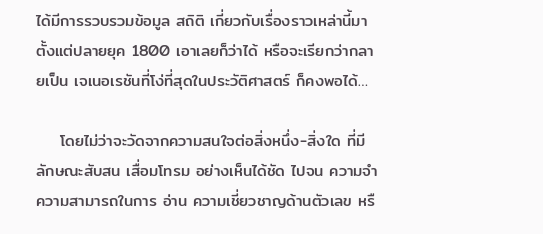ได้มีการรวบรวมข้อมูล สถิติ เกี่ยวกับเรื่องราวเหล่านี้มาตั้งแต่ปลายยุค 1800 เอาเลยก็ว่าได้ หรือจะเรียกว่ากลายเป็น เจเนอเรชันที่โง่ที่สุดในประวัติศาสตร์ ก็คงพอได้…

    โดยไม่ว่าจะวัดจากความสนใจต่อสิ่งหนึ่ง-สิ่งใด ที่มีลักษณะสับสน เสื่อมโทรม อย่างเห็นได้ชัด ไปจน ความจำ ความสามารถในการ อ่าน ความเชี่ยวชาญด้านตัวเลข หรื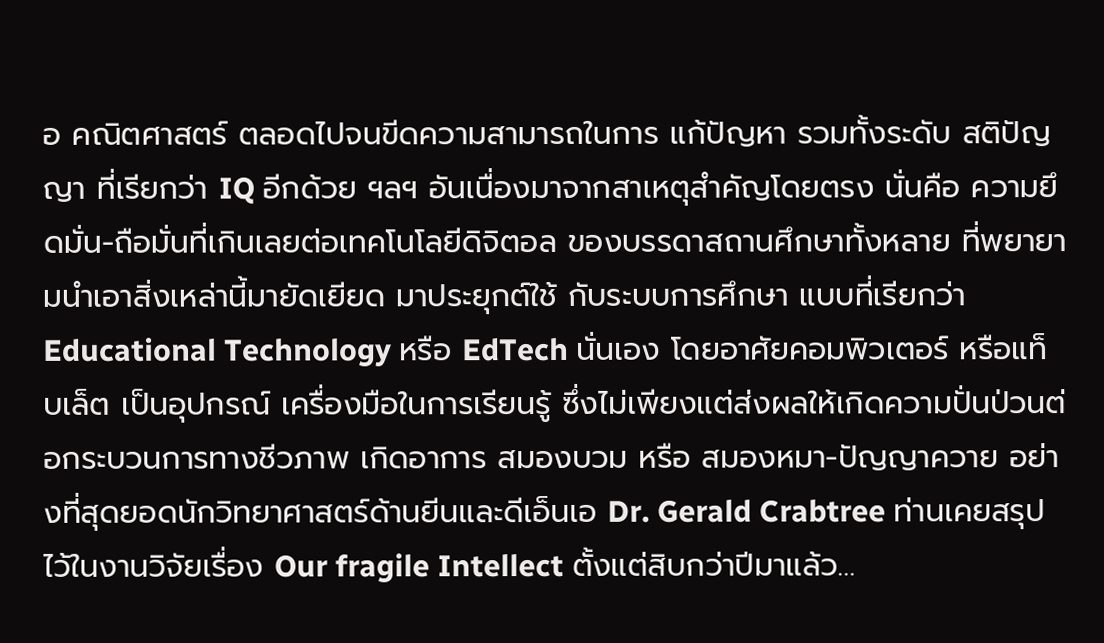อ คณิตศาสตร์ ตลอดไปจนขีดความสามารถในการ แก้ปัญหา รวมทั้งระดับ สติปัญญา ที่เรียกว่า IQ อีกด้วย ฯลฯ อันเนื่องมาจากสาเหตุสำคัญโดยตรง นั่นคือ ความยึดมั่น-ถือมั่นที่เกินเลยต่อเทคโนโลยีดิจิตอล ของบรรดาสถานศึกษาทั้งหลาย ที่พยายามนำเอาสิ่งเหล่านี้มายัดเยียด มาประยุกต์ใช้ กับระบบการศึกษา แบบที่เรียกว่า Educational Technology หรือ EdTech นั่นเอง โดยอาศัยคอมพิวเตอร์ หรือแท็บเล็ต เป็นอุปกรณ์ เครื่องมือในการเรียนรู้ ซึ่งไม่เพียงแต่ส่งผลให้เกิดความปั่นป่วนต่อกระบวนการทางชีวภาพ เกิดอาการ สมองบวม หรือ สมองหมา-ปัญญาควาย อย่างที่สุดยอดนักวิทยาศาสตร์ด้านยีนและดีเอ็นเอ Dr. Gerald Crabtree ท่านเคยสรุปไว้ในงานวิจัยเรื่อง Our fragile Intellect ตั้งแต่สิบกว่าปีมาแล้ว…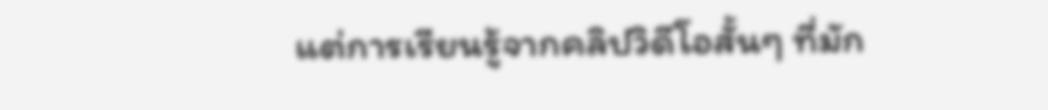แต่การเรียนรู้จากคลิปวิดีโอสั้นๆ ที่มัก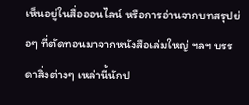เห็นอยู่ในสื่อออนไลน์ หรือการอ่านจากบทสรุปย่อๆ ที่ตัดทอนมาจากหนังสือเล่มใหญ่ ฯลฯ บรรดาสิ่งต่างๆ เหล่านี้นักป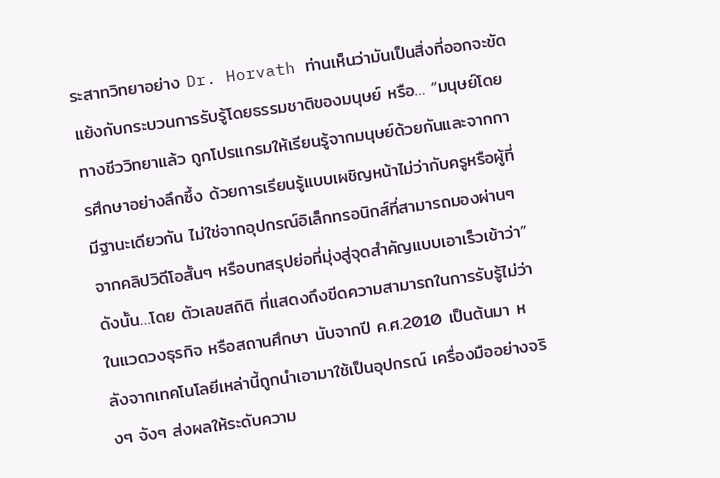ระสาทวิทยาอย่าง Dr. Horvath ท่านเห็นว่ามันเป็นสิ่งที่ออกจะขัดแย้งกับกระบวนการรับรู้โดยธรรมชาติของมนุษย์ หรือ… “มนุษย์โดยทางชีววิทยาแล้ว ถูกโปรแกรมให้เรียนรู้จากมนุษย์ด้วยกันและจากการศึกษาอย่างลึกซึ้ง ด้วยการเรียนรู้แบบเผชิญหน้าไม่ว่ากับครูหรือผู้ที่มีฐานะเดียวกัน ไม่ใช่จากอุปกรณ์อิเล็กทรอนิกส์ที่สามารถมองผ่านๆ จากคลิปวิดีโอสั้นๆ หรือบทสรุปย่อที่มุ่งสู่จุดสำคัญแบบเอาเร็วเข้าว่า” ดังนั้น…โดย ตัวเลขสถิติ ที่แสดงถึงขีดความสามารถในการรับรู้ไม่ว่าในแวดวงธุรกิจ หรือสถานศึกษา นับจากปี ค.ศ.2010 เป็นต้นมา หลังจากเทคโนโลยีเหล่านี้ถูกนำเอามาใช้เป็นอุปกรณ์ เครื่องมืออย่างจริงๆ จังๆ ส่งผลให้ระดับความ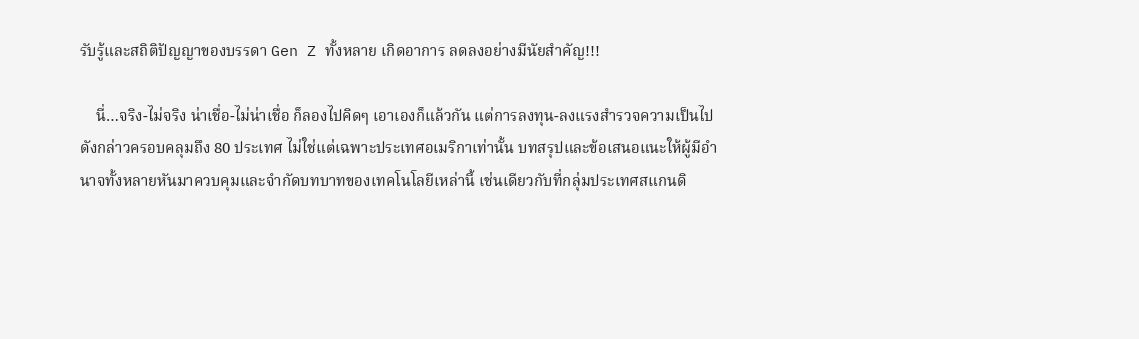รับรู้และสถิติปัญญาของบรรดา Gen Z ทั้งหลาย เกิดอาการ ลดลงอย่างมีนัยสำคัญ!!!

    นี่…จริง-ไม่จริง น่าเชื่อ-ไม่น่าเชื่อ ก็ลองไปคิดๆ เอาเองก็แล้วกัน แต่การลงทุน-ลงแรงสำรวจความเป็นไปดังกล่าวครอบคลุมถึง 80 ประเทศ ไม่ใช่แต่เฉพาะประเทศอเมริกาเท่านั้น บทสรุปและข้อเสนอแนะให้ผู้มีอำนาจทั้งหลายหันมาควบคุมและจำกัดบทบาทของเทคโนโลยีเหล่านี้ เช่นเดียวกับที่กลุ่มประเทศสแกนดิ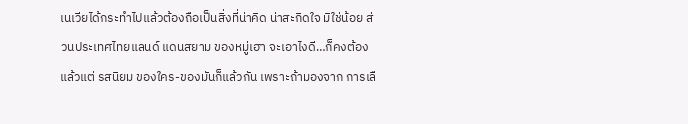เนเวียได้กระทำไปแล้วต้องถือเป็นสิ่งที่น่าคิด น่าสะกิดใจ มิใช่น้อย ส่วนประเทศไทยแลนด์ แดนสยาม ของหมู่เฮา จะเอาไงดี…ก็คงต้องแล้วแต่ รสนิยม ของใคร-ของมันก็แล้วกัน เพราะถ้ามองจาก การเลื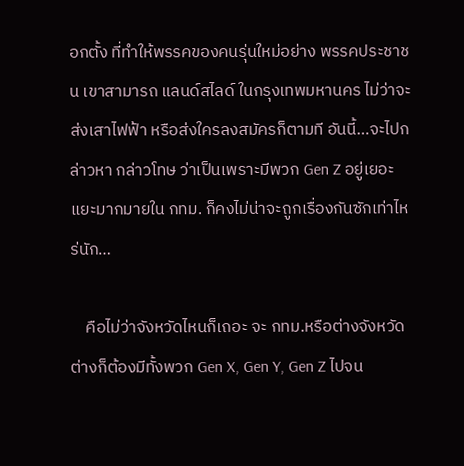อกตั้ง ที่ทำให้พรรคของคนรุ่นใหม่อย่าง พรรคประชาชน เขาสามารถ แลนด์สไลด์ ในกรุงเทพมหานคร ไม่ว่าจะส่งเสาไฟฟ้า หรือส่งใครลงสมัครก็ตามที อันนี้…จะไปกล่าวหา กล่าวโทษ ว่าเป็นเพราะมีพวก Gen Z อยู่เยอะแยะมากมายใน กทม. ก็คงไม่น่าจะถูกเรื่องกันซักเท่าไหร่นัก…

    คือไม่ว่าจังหวัดไหนก็เถอะ จะ กทม.หรือต่างจังหวัด ต่างก็ต้องมีทั้งพวก Gen X, Gen Y, Gen Z ไปจน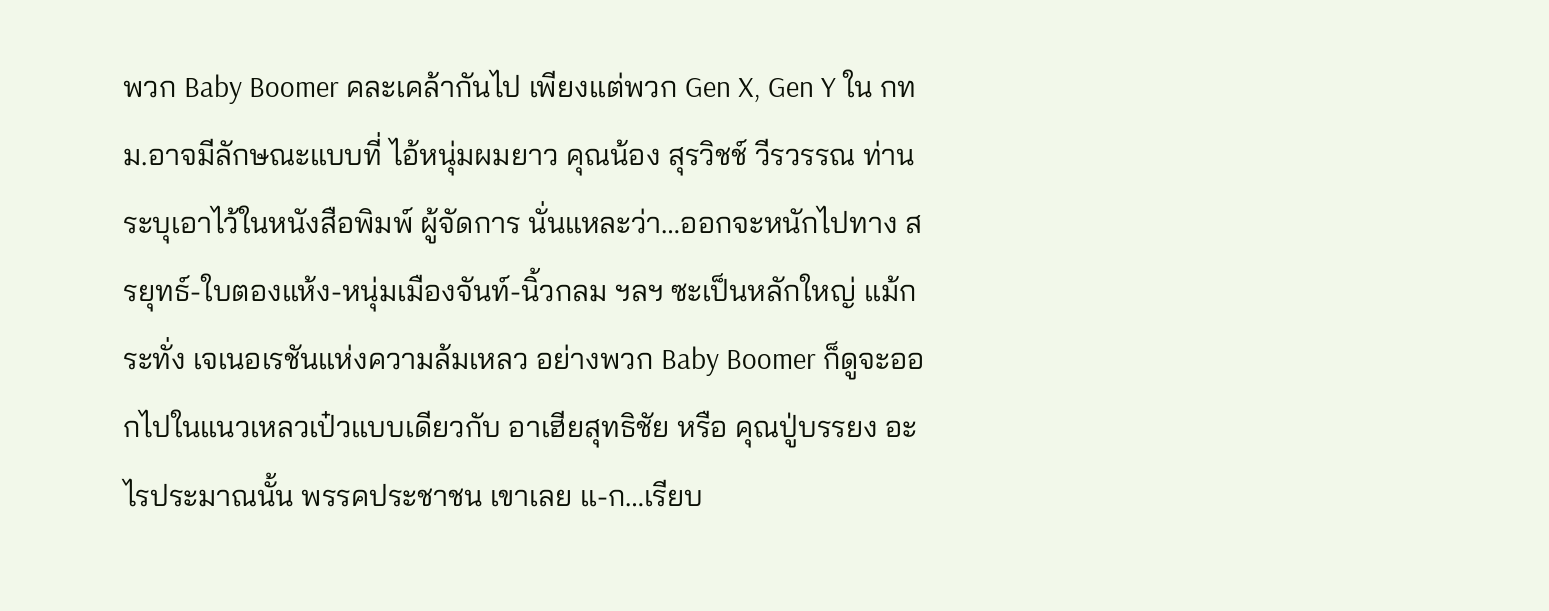พวก Baby Boomer คละเคล้ากันไป เพียงแต่พวก Gen X, Gen Y ใน กทม.อาจมีลักษณะแบบที่ ไอ้หนุ่มผมยาว คุณน้อง สุรวิชช์ วีรวรรณ ท่านระบุเอาไว้ในหนังสือพิมพ์ ผู้จัดการ นั่นแหละว่า…ออกจะหนักไปทาง สรยุทธ์-ใบตองแห้ง-หนุ่มเมืองจันท์-นิ้วกลม ฯลฯ ซะเป็นหลักใหญ่ แม้กระทั่ง เจเนอเรชันแห่งความล้มเหลว อย่างพวก Baby Boomer ก็ดูจะออกไปในแนวเหลวเป๋วแบบเดียวกับ อาเฮียสุทธิชัย หรือ คุณปู่บรรยง อะไรประมาณนั้น พรรคประชาชน เขาเลย แ-ก…เรียบ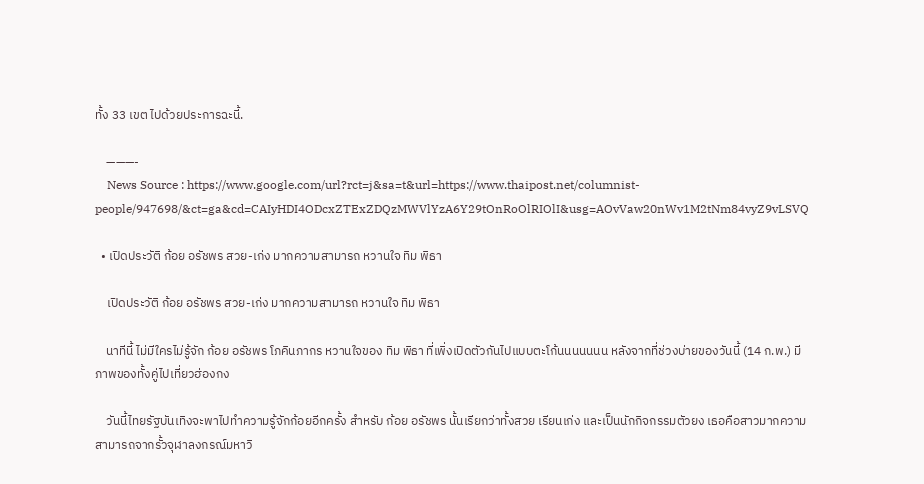ทั้ง 33 เขต ไปด้วยประการฉะนี้.

    ———-
    News Source : https://www.google.com/url?rct=j&sa=t&url=https://www.thaipost.net/columnist-people/947698/&ct=ga&cd=CAIyHDI4ODcxZTExZDQzMWVlYzA6Y29tOnRoOlRIOlI&usg=AOvVaw20nWv1M2tNm84vyZ9vLSVQ

  • เปิดประวัติ ก้อย อรัชพร สวย-เก่ง มากความสามารถ หวานใจ ทิม พิธา

    เปิดประวัติ ก้อย อรัชพร สวย-เก่ง มากความสามารถ หวานใจ ทิม พิธา

    นาทีนี้ ไม่มีใครไม่รู้จัก ก้อย อรัชพร โภคินภากร หวานใจของ ทิม พิธา ที่เพิ่งเปิดตัวกันไปแบบตะโก้นนนนนนน หลังจากที่ช่วงบ่ายของวันนี้ (14 ก.พ.) มีภาพของทั้งคู่ไปเที่ยวฮ่องกง

    วันนี้ไทยรัฐบันเทิงจะพาไปทำความรู้จักก้อยอีกครั้ง สำหรับ ก้อย อรัชพร นั้นเรียกว่าทั้งสวย เรียนเก่ง และเป็นนักกิจกรรมตัวยง เธอคือสาวมากความสามารถจากรั้วจุฬาลงกรณ์มหาวิ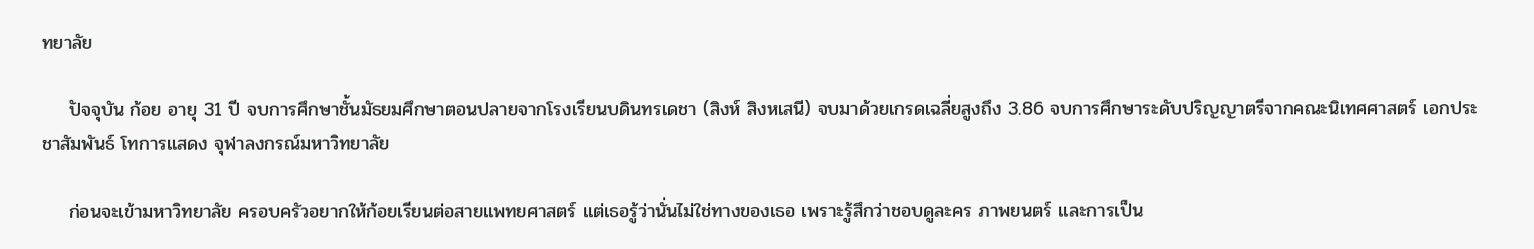ทยาลัย

    ปัจจุบัน ก้อย อายุ 31 ปี จบการศึกษาชั้นมัธยมศึกษาตอนปลายจากโรงเรียนบดินทรเดชา (สิงห์ สิงหเสนี) จบมาด้วยเกรดเฉลี่ยสูงถึง 3.86 จบการศึกษาระดับปริญญาตรีจากคณะนิเทศศาสตร์ เอกประชาสัมพันธ์ โทการแสดง จุฬาลงกรณ์มหาวิทยาลัย

    ก่อนจะเข้ามหาวิทยาลัย ครอบครัวอยากให้ก้อยเรียนต่อสายแพทยศาสตร์ แต่เธอรู้ว่านั่นไม่ใช่ทางของเธอ เพราะรู้สึกว่าชอบดูละคร ภาพยนตร์ และการเป็น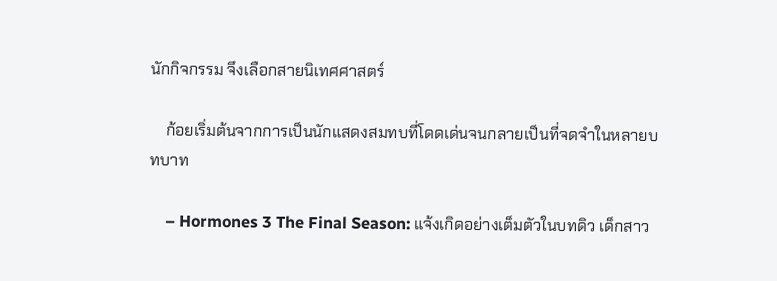นักกิจกรรม จึงเลือกสายนิเทศศาสตร์

    ก้อยเริ่มต้นจากการเป็นนักแสดงสมทบที่โดดเด่นจนกลายเป็นที่จดจำในหลายบทบาท

    – Hormones 3 The Final Season: แจ้งเกิดอย่างเต็มตัวในบทดิว เด็กสาว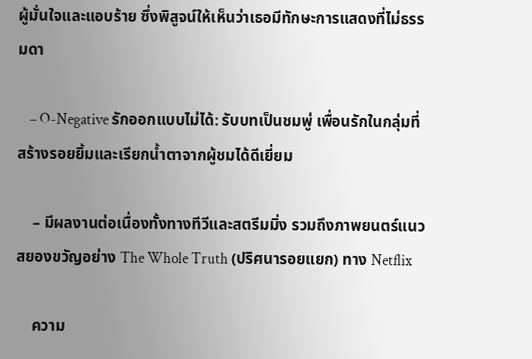ผู้มั่นใจและแอบร้าย ซึ่งพิสูจน์ให้เห็นว่าเธอมีทักษะการแสดงที่ไม่ธรรมดา

    – O-Negative รักออกแบบไม่ได้: รับบทเป็นชมพู่ เพื่อนรักในกลุ่มที่สร้างรอยยิ้มและเรียกน้ำตาจากผู้ชมได้ดีเยี่ยม

    – มีผลงานต่อเนื่องทั้งทางทีวีและสตรีมมิ่ง รวมถึงภาพยนตร์แนวสยองขวัญอย่าง The Whole Truth (ปริศนารอยแยก) ทาง Netflix

    ความ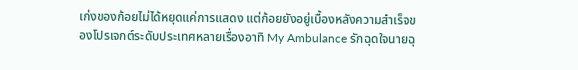เก่งของก้อยไม่ได้หยุดแค่การแสดง แต่ก้อยยังอยู่เบื้องหลังความสำเร็จของโปรเจกต์ระดับประเทศหลายเรื่องอาทิ My Ambulance รักฉุดใจนายฉุ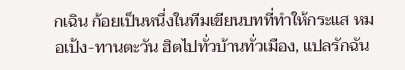กเฉิน ก้อยเป็นหนึ่งในทีมเขียนบทที่ทำให้กระแส หมอเป้ง-ทานตะวัน ฮิตไปทั่วบ้านทั่วเมือง, แปลรักฉัน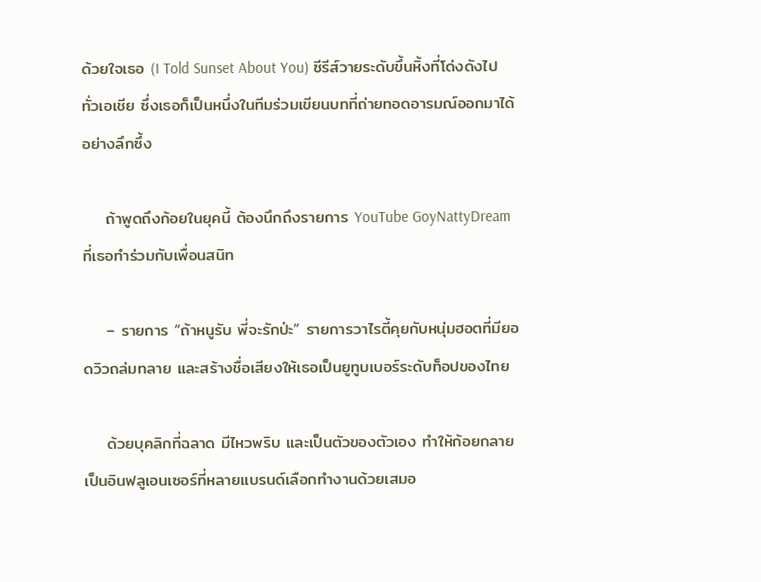ด้วยใจเธอ (I Told Sunset About You) ซีรีส์วายระดับขึ้นหิ้งที่โด่งดังไปทั่วเอเชีย ซึ่งเธอก็เป็นหนึ่งในทีมร่วมเขียนบทที่ถ่ายทอดอารมณ์ออกมาได้อย่างลึกซึ้ง

    ถ้าพูดถึงก้อยในยุคนี้ ต้องนึกถึงรายการ YouTube GoyNattyDream ที่เธอทำร่วมกับเพื่อนสนิท

    – รายการ “ถ้าหนูรับ พี่จะรักป่ะ” รายการวาไรตี้คุยกับหนุ่มฮอตที่มียอดวิวถล่มทลาย และสร้างชื่อเสียงให้เธอเป็นยูทูบเบอร์ระดับท็อปของไทย

    ด้วยบุคลิกที่ฉลาด มีไหวพริบ และเป็นตัวของตัวเอง ทำให้ก้อยกลายเป็นอินฟลูเอนเซอร์ที่หลายแบรนด์เลือกทำงานด้วยเสมอ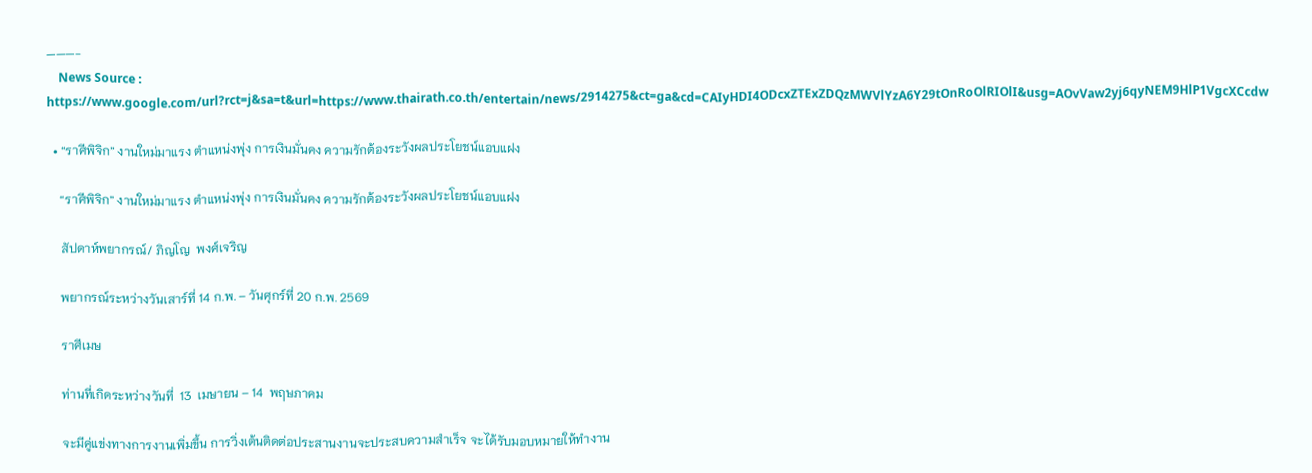———-
    News Source : https://www.google.com/url?rct=j&sa=t&url=https://www.thairath.co.th/entertain/news/2914275&ct=ga&cd=CAIyHDI4ODcxZTExZDQzMWVlYzA6Y29tOnRoOlRIOlI&usg=AOvVaw2yj6qyNEM9HlP1VgcXCcdw

  • “ราศีพิจิก” งานใหม่มาแรง ตำแหน่งพุ่ง การเงินมั่นคง ความรักต้องระวังผลประโยชน์แอบแฝง

    “ราศีพิจิก” งานใหม่มาแรง ตำแหน่งพุ่ง การเงินมั่นคง ความรักต้องระวังผลประโยชน์แอบแฝง

    สัปดาห์พยากรณ์/ ภิญโญ  พงศ์เจริญ

    พยากรณ์ระหว่างวันเสาร์ที่ 14 ก.พ. – วันศุกร์ที่ 20 ก.พ. 2569

    ราศีเมษ

    ท่านที่เกิดระหว่างวันที่  13  เมษายน – 14  พฤษภาคม

    จะมีคู่แข่งทางการงานเพิ่มขึ้น การวิ่งเต้นติดต่อประสานงานจะประสบความสำเร็จ จะได้รับมอบหมายให้ทำงาน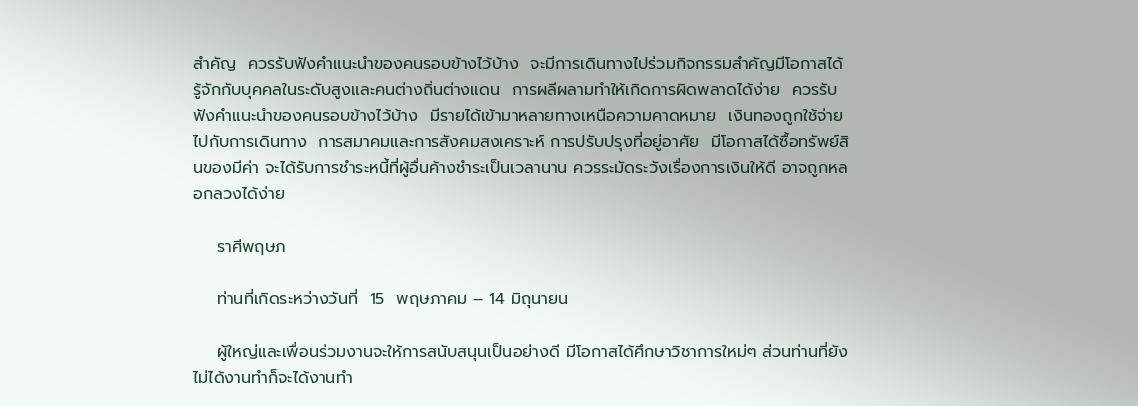สำคัญ  ควรรับฟังคำแนะนำของคนรอบข้างไว้บ้าง  จะมีการเดินทางไปร่วมกิจกรรมสำคัญมีโอกาสได้รู้จักกับบุคคลในระดับสูงและคนต่างถิ่นต่างแดน  การผลีผลามทำให้เกิดการผิดพลาดได้ง่าย  ควรรับฟังคำแนะนำของคนรอบข้างไว้บ้าง  มีรายได้เข้ามาหลายทางเหนือความคาดหมาย  เงินทองถูกใช้จ่ายไปกับการเดินทาง  การสมาคมและการสังคมสงเคราะห์ การปรับปรุงที่อยู่อาศัย  มีโอกาสได้ซื้อทรัพย์สินของมีค่า จะได้รับการชำระหนี้ที่ผู้อื่นค้างชำระเป็นเวลานาน ควรระมัดระวังเรื่องการเงินให้ดี อาจถูกหลอกลวงได้ง่าย

    ราศีพฤษภ

    ท่านที่เกิดระหว่างวันที่  15  พฤษภาคม – 14 มิถุนายน

    ผู้ใหญ่และเพื่อนร่วมงานจะให้การสนับสนุนเป็นอย่างดี มีโอกาสได้ศึกษาวิชาการใหม่ๆ ส่วนท่านที่ยังไม่ได้งานทำก็จะได้งานทำ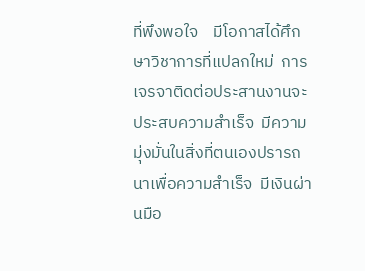ที่พึงพอใจ    มีโอกาสได้ศึกษาวิชาการที่แปลกใหม่  การเจรจาติดต่อประสานงานจะประสบความสำเร็จ  มีความมุ่งมั่นในสิ่งที่ตนเองปรารถนาเพื่อความสำเร็จ  มีเงินผ่านมือ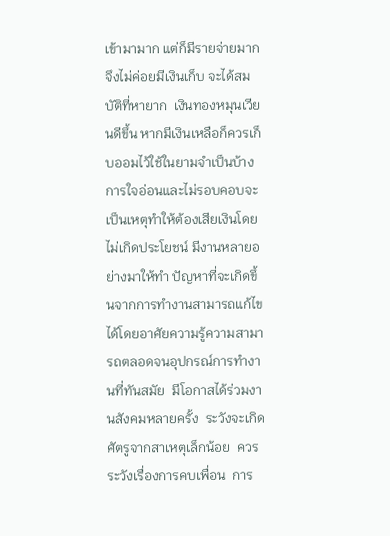เข้ามามาก แต่ก็มีรายจ่ายมาก จึงไม่ค่อยมีเงินเก็บ จะได้สมบัติที่หายาก  เงินทองหมุนเวียนดีขึ้น หากมีเงินเหลือก็ควรเก็บออมไว้ใช้ในยามจำเป็นบ้าง การใจอ่อนและไม่รอบคอบจะเป็นเหตุทำให้ต้องเสียเงินโดยไม่เกิดประโยชน์ มีงานหลายอย่างมาให้ทำ ปัญหาที่จะเกิดขึ้นจากการทำงานสามารถแก้ไขได้โดยอาศัยความรู้ความสามารถตลอดจนอุปกรณ์การทำงานที่ทันสมัย  มีโอกาสได้ร่วมงานสังคมหลายครั้ง  ระวังจะเกิดศัตรูจากสาเหตุเล็กน้อย  ควรระวังเรื่องการคบเพื่อน  การ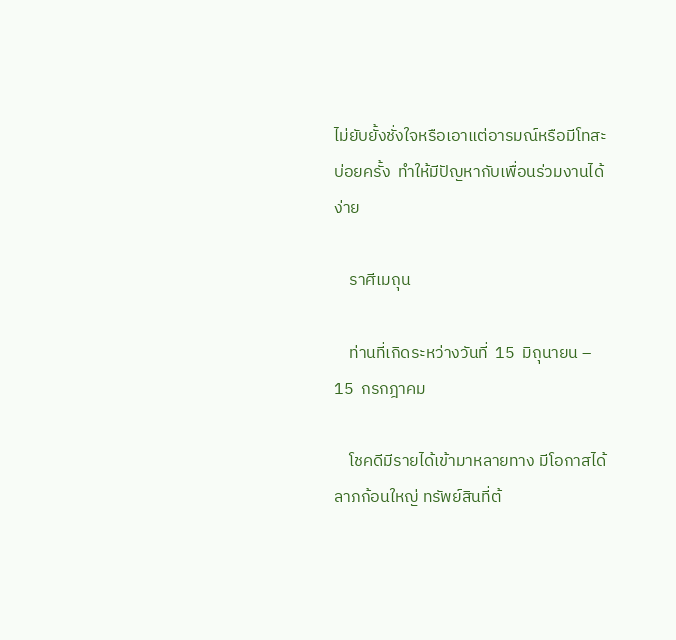ไม่ยับยั้งชั่งใจหรือเอาแต่อารมณ์หรือมีโทสะบ่อยครั้ง  ทำให้มีปัญหากับเพื่อนร่วมงานได้ง่าย

    ราศีเมถุน

    ท่านที่เกิดระหว่างวันที่  15  มิถุนายน – 15  กรกฎาคม

    โชคดีมีรายได้เข้ามาหลายทาง มีโอกาสได้ลาภก้อนใหญ่ ทรัพย์สินที่ต้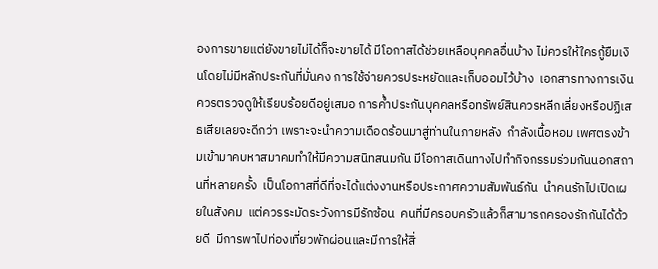องการขายแต่ยังขายไม่ได้ก็จะขายได้ มีโอกาสได้ช่วยเหลือบุคคลอื่นบ้าง ไม่ควรให้ใครกู้ยืมเงินโดยไม่มีหลักประกันที่มั่นคง การใช้จ่ายควรประหยัดและเก็บออมไว้บ้าง  เอกสารทางการเงินควรตรวจดูให้เรียบร้อยดีอยู่เสมอ การค้ำประกันบุคคลหรือทรัพย์สินควรหลีกเลี่ยงหรือปฏิเสธเสียเลยจะดีกว่า เพราะจะนำความเดือดร้อนมาสู่ท่านในภายหลัง  กำลังเนื้อหอม เพศตรงข้ามเข้ามาคบหาสมาคมทำให้มีความสนิทสนมกัน มีโอกาสเดินทางไปทำกิจกรรมร่วมกันนอกสถานที่หลายครั้ง  เป็นโอกาสที่ดีที่จะได้แต่งงานหรือประกาศความสัมพันธ์กัน  นำคนรักไปเปิดเผยในสังคม  แต่ควรระมัดระวังการมีรักซ้อน  คนที่มีครอบครัวแล้วก็สามารถครองรักกันได้ด้วยดี  มีการพาไปท่องเที่ยวพักผ่อนและมีการให้สิ่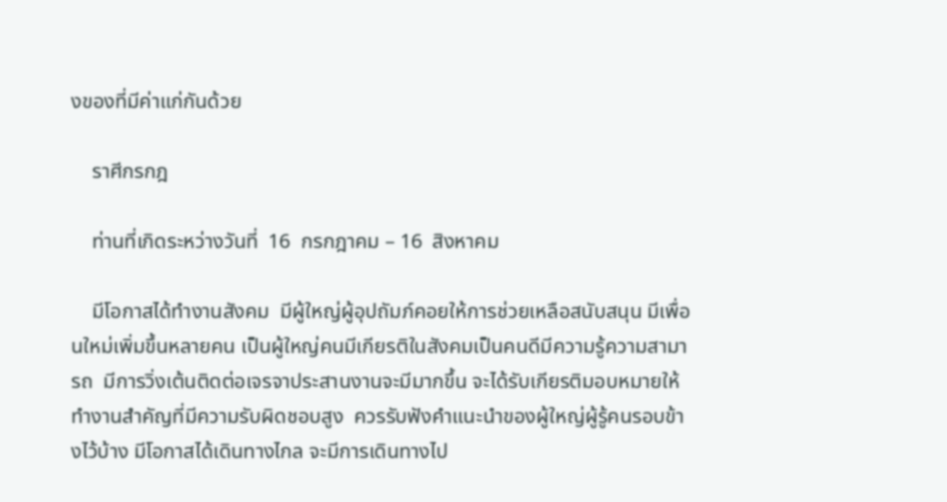งของที่มีค่าแก่กันด้วย

    ราศีกรกฎ

    ท่านที่เกิดระหว่างวันที่  16  กรกฎาคม – 16  สิงหาคม

    มีโอกาสได้ทำงานสังคม  มีผู้ใหญ่ผู้อุปถัมภ์คอยให้การช่วยเหลือสนับสนุน มีเพื่อนใหม่เพิ่มขึ้นหลายคน เป็นผู้ใหญ่คนมีเกียรติในสังคมเป็นคนดีมีความรู้ความสามารถ  มีการวิ่งเต้นติดต่อเจรจาประสานงานจะมีมากขึ้น จะได้รับเกียรติมอบหมายให้ทำงานสำคัญที่มีความรับผิดชอบสูง  ควรรับฟังคำแนะนำของผู้ใหญ่ผู้รู้คนรอบข้างไว้บ้าง มีโอกาสได้เดินทางไกล จะมีการเดินทางไป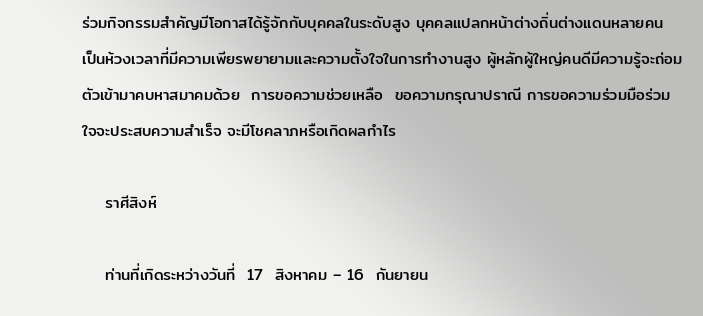ร่วมกิจกรรมสำคัญมีโอกาสได้รู้จักกับบุคคลในระดับสูง บุคคลแปลกหน้าต่างถิ่นต่างแดนหลายคน เป็นห้วงเวลาที่มีความเพียรพยายามและความตั้งใจในการทำงานสูง ผู้หลักผู้ใหญ่คนดีมีความรู้จะถ่อมตัวเข้ามาคบหาสมาคมด้วย  การขอความช่วยเหลือ  ขอความกรุณาปราณี การขอความร่วมมือร่วมใจจะประสบความสำเร็จ จะมีโชคลาภหรือเกิดผลกำไร

    ราศีสิงห์

    ท่านที่เกิดระหว่างวันที่  17  สิงหาคม – 16  กันยายน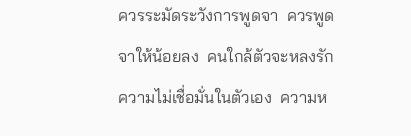ควรระมัดระวังการพูดจา  ควรพูดจาให้น้อยลง  คนใกล้ตัวจะหลงรัก  ความไม่เชื่อมั่นในตัวเอง  ความห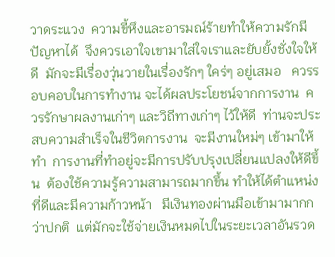วาดระแวง  ความขี้หึงและอารมณ์ร้ายทำให้ความรักมีปัญหาได้  จึงควรเอาใจเขามาใส่ใจเราและยับยั้งชั่งใจให้ดี  มักจะมีเรื่องวุ่นวายในเรื่องรักๆ ใคร่ๆ อยู่เสมอ   ควรรอบคอบในการทำงาน จะได้ผลประโยชน์จากการงาน  ควรรักษาผลงานเก่าๆ และวิถีทางเก่าๆ ไว้ให้ดี  ท่านจะประสบความสำเร็จในชีวิตการงาน  จะมีงานใหม่ๆ เข้ามาให้ทำ  การงานที่ทำอยู่จะมีการปรับปรุงเปลี่ยนแปลงให้ดีขึ้น  ต้องใช้ความรู้ความสามารถมากขึ้น ทำให้ได้ตำแหน่งที่ดีและมีความก้าวหน้า   มีเงินทองผ่านมือเข้ามามากกว่าปกติ  แต่มักจะใช้จ่ายเงินหมดไปในระยะเวลาอันรวด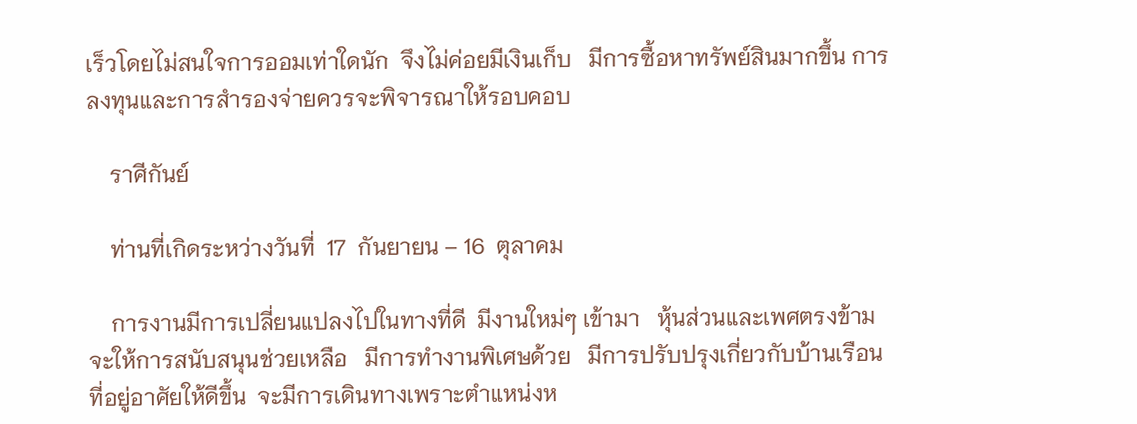เร็วโดยไม่สนใจการออมเท่าใดนัก  จึงไม่ค่อยมีเงินเก็บ   มีการซื้อหาทรัพย์สินมากขึ้น การลงทุนและการสำรองจ่ายควรจะพิจารณาให้รอบคอบ

    ราศีกันย์

    ท่านที่เกิดระหว่างวันที่  17  กันยายน – 16  ตุลาคม

    การงานมีการเปลี่ยนแปลงไปในทางที่ดี  มีงานใหม่ๆ เข้ามา   หุ้นส่วนและเพศตรงข้ามจะให้การสนับสนุนช่วยเหลือ   มีการทำงานพิเศษด้วย   มีการปรับปรุงเกี่ยวกับบ้านเรือนที่อยู่อาศัยให้ดีขึ้น  จะมีการเดินทางเพราะตำแหน่งห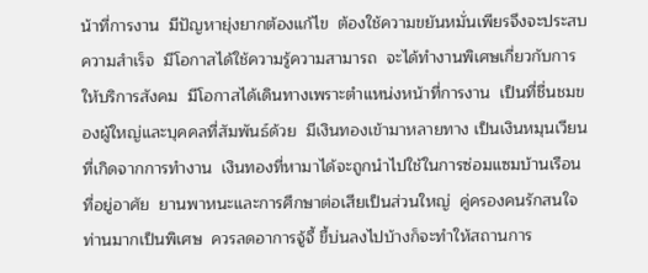น้าที่การงาน  มีปัญหายุ่งยากต้องแก้ไข  ต้องใช้ความขยันหมั่นเพียรจึงจะประสบความสำเร็จ  มีโอกาสได้ใช้ความรู้ความสามารถ  จะได้ทำงานพิเศษเกี่ยวกับการให้บริการสังคม  มีโอกาสได้เดินทางเพราะตำแหน่งหน้าที่การงาน  เป็นที่ชื่นชมของผู้ใหญ่และบุคคลที่สัมพันธ์ด้วย  มีเงินทองเข้ามาหลายทาง เป็นเงินหมุนเวียนที่เกิดจากการทำงาน  เงินทองที่หามาได้จะถูกนำไปใช้ในการซ่อมแซมบ้านเรือนที่อยู่อาศัย  ยานพาหนะและการศึกษาต่อเสียเป็นส่วนใหญ่  คู่ครองคนรักสนใจท่านมากเป็นพิเศษ  ควรลดอาการจู้จี้ ขี้บ่นลงไปบ้างก็จะทำให้สถานการ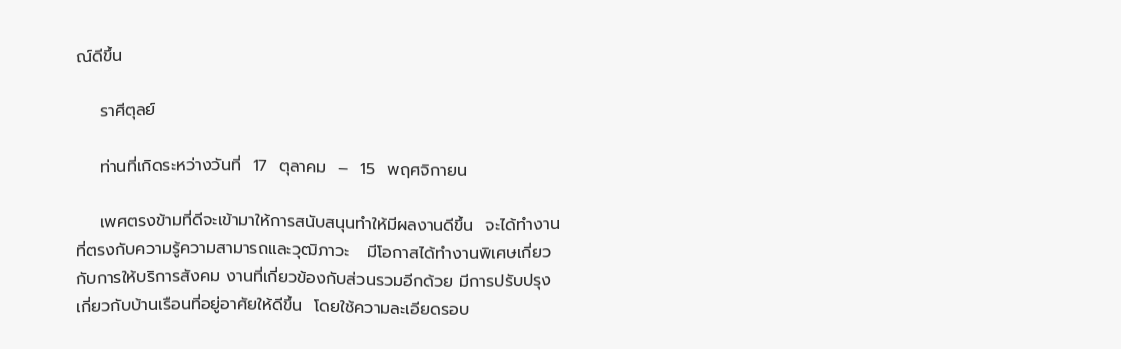ณ์ดีขึ้น

    ราศีตุลย์

    ท่านที่เกิดระหว่างวันที่  17  ตุลาคม  –  15  พฤศจิกายน

    เพศตรงข้ามที่ดีจะเข้ามาให้การสนับสนุนทำให้มีผลงานดีขึ้น  จะได้ทำงานที่ตรงกับความรู้ความสามารถและวุฒิภาวะ   มีโอกาสได้ทำงานพิเศษเกี่ยวกับการให้บริการสังคม งานที่เกี่ยวข้องกับส่วนรวมอีกด้วย มีการปรับปรุงเกี่ยวกับบ้านเรือนที่อยู่อาศัยให้ดีขึ้น  โดยใช้ความละเอียดรอบ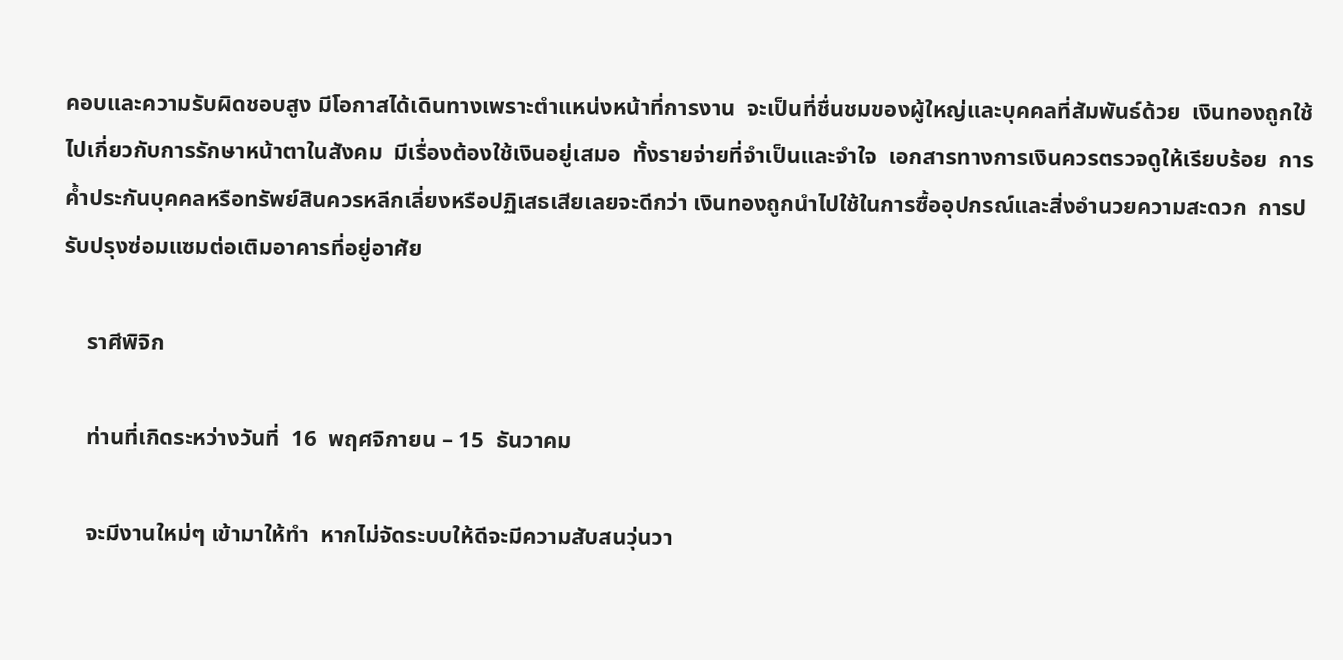คอบและความรับผิดชอบสูง มีโอกาสได้เดินทางเพราะตำแหน่งหน้าที่การงาน  จะเป็นที่ชื่นชมของผู้ใหญ่และบุคคลที่สัมพันธ์ด้วย  เงินทองถูกใช้ไปเกี่ยวกับการรักษาหน้าตาในสังคม  มีเรื่องต้องใช้เงินอยู่เสมอ  ทั้งรายจ่ายที่จำเป็นและจำใจ  เอกสารทางการเงินควรตรวจดูให้เรียบร้อย  การค้ำประกันบุคคลหรือทรัพย์สินควรหลีกเลี่ยงหรือปฏิเสธเสียเลยจะดีกว่า เงินทองถูกนำไปใช้ในการซื้ออุปกรณ์และสิ่งอำนวยความสะดวก  การปรับปรุงซ่อมแซมต่อเติมอาคารที่อยู่อาศัย

    ราศีพิจิก

    ท่านที่เกิดระหว่างวันที่  16  พฤศจิกายน – 15  ธันวาคม

    จะมีงานใหม่ๆ เข้ามาให้ทำ  หากไม่จัดระบบให้ดีจะมีความสับสนวุ่นวา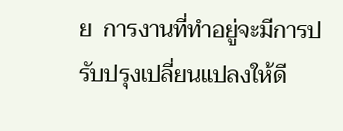ย  การงานที่ทำอยู่จะมีการปรับปรุงเปลี่ยนแปลงให้ดี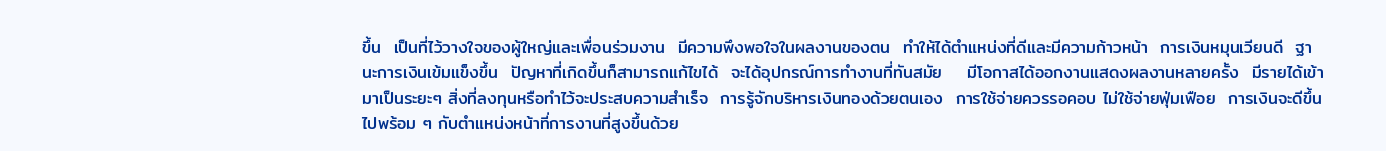ขึ้น  เป็นที่ไว้วางใจของผู้ใหญ่และเพื่อนร่วมงาน  มีความพึงพอใจในผลงานของตน  ทำให้ได้ตำแหน่งที่ดีและมีความก้าวหน้า  การเงินหมุนเวียนดี  ฐานะการเงินเข้มแข็งขึ้น  ปัญหาที่เกิดขึ้นก็สามารถแก้ไขได้  จะได้อุปกรณ์การทำงานที่ทันสมัย    มีโอกาสได้ออกงานแสดงผลงานหลายครั้ง  มีรายได้เข้ามาเป็นระยะๆ สิ่งที่ลงทุนหรือทำไว้จะประสบความสำเร็จ  การรู้จักบริหารเงินทองด้วยตนเอง  การใช้จ่ายควรรอคอบ ไม่ใช้จ่ายฟุ่มเฟือย  การเงินจะดีขึ้นไปพร้อม ๆ กับตำแหน่งหน้าที่การงานที่สูงขึ้นด้วย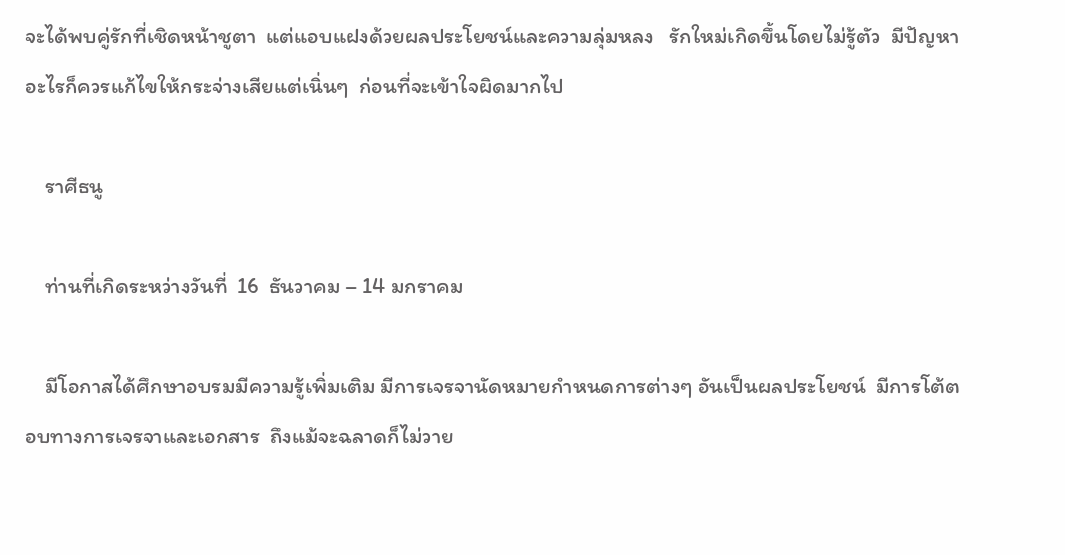จะได้พบคู่รักที่เชิดหน้าชูตา  แต่แอบแฝงด้วยผลประโยชน์และความลุ่มหลง   รักใหม่เกิดขึ้นโดยไม่รู้ตัว  มีปัญหาอะไรก็ควรแก้ไขให้กระจ่างเสียแต่เนิ่นๆ  ก่อนที่จะเข้าใจผิดมากไป

    ราศีธนู

    ท่านที่เกิดระหว่างวันที่  16  ธันวาคม – 14 มกราคม

    มีโอกาสได้ศึกษาอบรมมีความรู้เพิ่มเติม มีการเจรจานัดหมายกำหนดการต่างๆ อันเป็นผลประโยชน์  มีการโต้ตอบทางการเจรจาและเอกสาร  ถึงแม้จะฉลาดก็ไม่วาย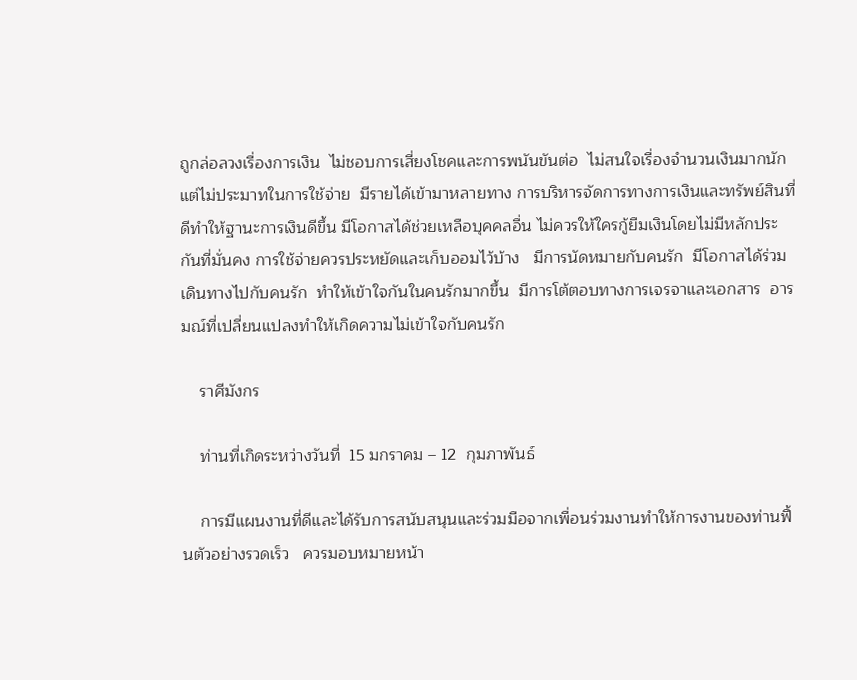ถูกล่อลวงเรื่องการเงิน  ไม่ชอบการเสี่ยงโชคและการพนันขันต่อ  ไม่สนใจเรื่องจำนวนเงินมากนัก  แต่ไม่ประมาทในการใช้จ่าย  มีรายได้เข้ามาหลายทาง การบริหารจัดการทางการเงินและทรัพย์สินที่ดีทำให้ฐานะการเงินดีขึ้น มีโอกาสได้ช่วยเหลือบุคคลอื่น ไม่ควรให้ใครกู้ยืมเงินโดยไม่มีหลักประกันที่มั่นคง การใช้จ่ายควรประหยัดและเก็บออมไว้บ้าง   มีการนัดหมายกับคนรัก  มีโอกาสได้ร่วมเดินทางไปกับคนรัก  ทำให้เข้าใจกันในคนรักมากขึ้น  มีการโต้ตอบทางการเจรจาและเอกสาร  อารมณ์ที่เปลี่ยนแปลงทำให้เกิดความไม่เข้าใจกับคนรัก

    ราศีมังกร

    ท่านที่เกิดระหว่างวันที่  15 มกราคม – 12  กุมภาพันธ์

    การมีแผนงานที่ดีและได้รับการสนับสนุนและร่วมมือจากเพื่อนร่วมงานทำให้การงานของท่านฟื้นตัวอย่างรวดเร็ว   ควรมอบหมายหน้า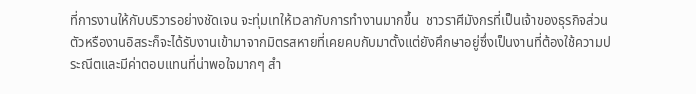ที่การงานให้กับบริวารอย่างชัดเจน จะทุ่มเทให้เวลากับการทำงานมากขึ้น  ชาวราศีมังกรที่เป็นเจ้าของธุรกิจส่วนตัวหรืองานอิสระก็จะได้รับงานเข้ามาจากมิตรสหายที่เคยคบกับมาตั้งแต่ยังศึกษาอยู่ซึ่งเป็นงานที่ต้องใช้ความประณีตและมีค่าตอบแทนที่น่าพอใจมากๆ สำ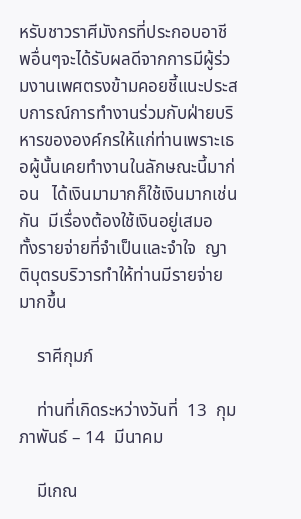หรับชาวราศีมังกรที่ประกอบอาชีพอื่นๆจะได้รับผลดีจากการมีผู้ร่วมงานเพศตรงข้ามคอยชี้แนะประสบการณ์การทำงานร่วมกับฝ่ายบริหารขององค์กรให้แก่ท่านเพราะเธอผู้นั้นเคยทำงานในลักษณะนี้มาก่อน   ได้เงินมามากก็ใช้เงินมากเช่นกัน  มีเรื่องต้องใช้เงินอยู่เสมอ  ทั้งรายจ่ายที่จำเป็นและจำใจ  ญาติบุตรบริวารทำให้ท่านมีรายจ่ายมากขึ้น

    ราศีกุมภ์

    ท่านที่เกิดระหว่างวันที่  13  กุมภาพันธ์ – 14  มีนาคม

    มีเกณ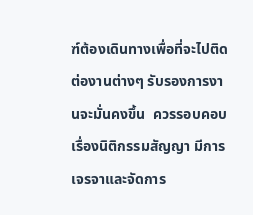ฑ์ต้องเดินทางเพื่อที่จะไปติดต่องานต่างๆ รับรองการงานจะมั่นคงขึ้น  ควรรอบคอบเรื่องนิติกรรมสัญญา มีการเจรจาและจัดการ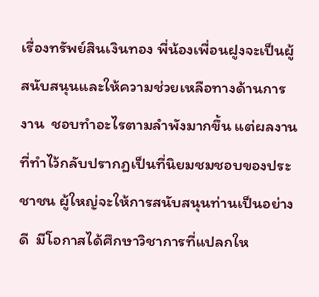เรื่องทรัพย์สินเงินทอง พี่น้องเพื่อนฝูงจะเป็นผู้สนับสนุนและให้ความช่วยเหลือทางด้านการงาน  ชอบทำอะไรตามลำพังมากขึ้น แต่ผลงานที่ทำไว้กลับปรากฏเป็นที่นิยมชมชอบของประชาชน ผู้ใหญ่จะให้การสนับสนุนท่านเป็นอย่างดี  มีโอกาสได้ศึกษาวิชาการที่แปลกให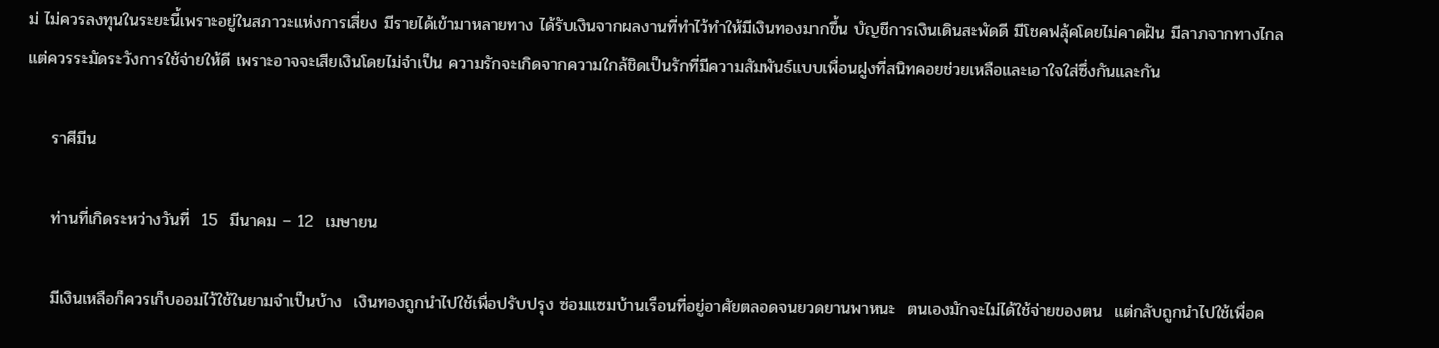ม่ ไม่ควรลงทุนในระยะนี้เพราะอยู่ในสภาวะแห่งการเสี่ยง มีรายได้เข้ามาหลายทาง ได้รับเงินจากผลงานที่ทำไว้ทำให้มีเงินทองมากขึ้น บัญชีการเงินเดินสะพัดดี มีโชคฟลุ้คโดยไม่คาดฝัน มีลาภจากทางไกล แต่ควรระมัดระวังการใช้จ่ายให้ดี เพราะอาจจะเสียเงินโดยไม่จำเป็น ความรักจะเกิดจากความใกล้ชิดเป็นรักที่มีความสัมพันธ์แบบเพื่อนฝูงที่สนิทคอยช่วยเหลือและเอาใจใส่ซึ่งกันและกัน

    ราศีมีน

    ท่านที่เกิดระหว่างวันที่  15  มีนาคม – 12  เมษายน

    มีเงินเหลือก็ควรเก็บออมไว้ใช้ในยามจำเป็นบ้าง  เงินทองถูกนำไปใช้เพื่อปรับปรุง ซ่อมแซมบ้านเรือนที่อยู่อาศัยตลอดจนยวดยานพาหนะ  ตนเองมักจะไม่ได้ใช้จ่ายของตน  แต่กลับถูกนำไปใช้เพื่อค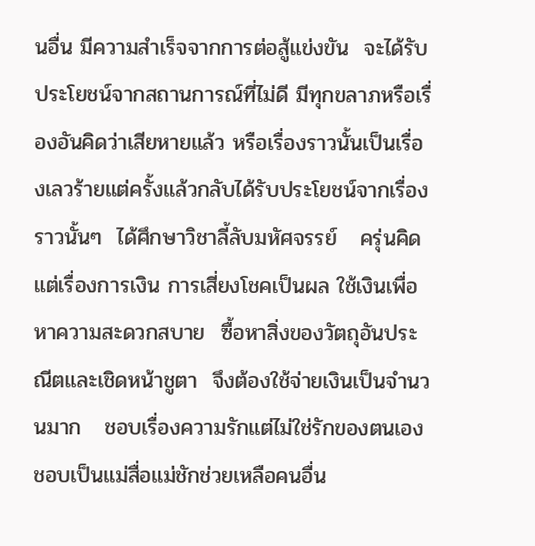นอื่น มีความสำเร็จจากการต่อสู้แข่งขัน  จะได้รับประโยชน์จากสถานการณ์ที่ไม่ดี มีทุกขลาภหรือเรื่องอันคิดว่าเสียหายแล้ว หรือเรื่องราวนั้นเป็นเรื่องเลวร้ายแต่ครั้งแล้วกลับได้รับประโยชน์จากเรื่องราวนั้นๆ  ได้ศึกษาวิชาลี้ลับมหัศจรรย์   ครุ่นคิดแต่เรื่องการเงิน การเสี่ยงโชคเป็นผล ใช้เงินเพื่อหาความสะดวกสบาย  ซื้อหาสิ่งของวัตถุอันประณีตและเชิดหน้าชูตา  จึงต้องใช้จ่ายเงินเป็นจำนวนมาก   ชอบเรื่องความรักแต่ไม่ใช่รักของตนเอง  ชอบเป็นแม่สื่อแม่ชักช่วยเหลือคนอื่น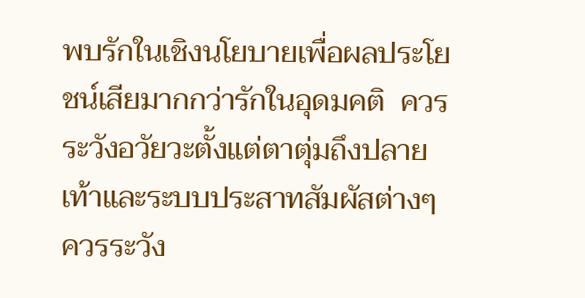พบรักในเชิงนโยบายเพื่อผลประโยชน์เสียมากกว่ารักในอุดมคติ  ควรระวังอวัยวะตั้งแต่ตาตุ่มถึงปลายเท้าและระบบประสาทสัมผัสต่างๆ  ควรระวัง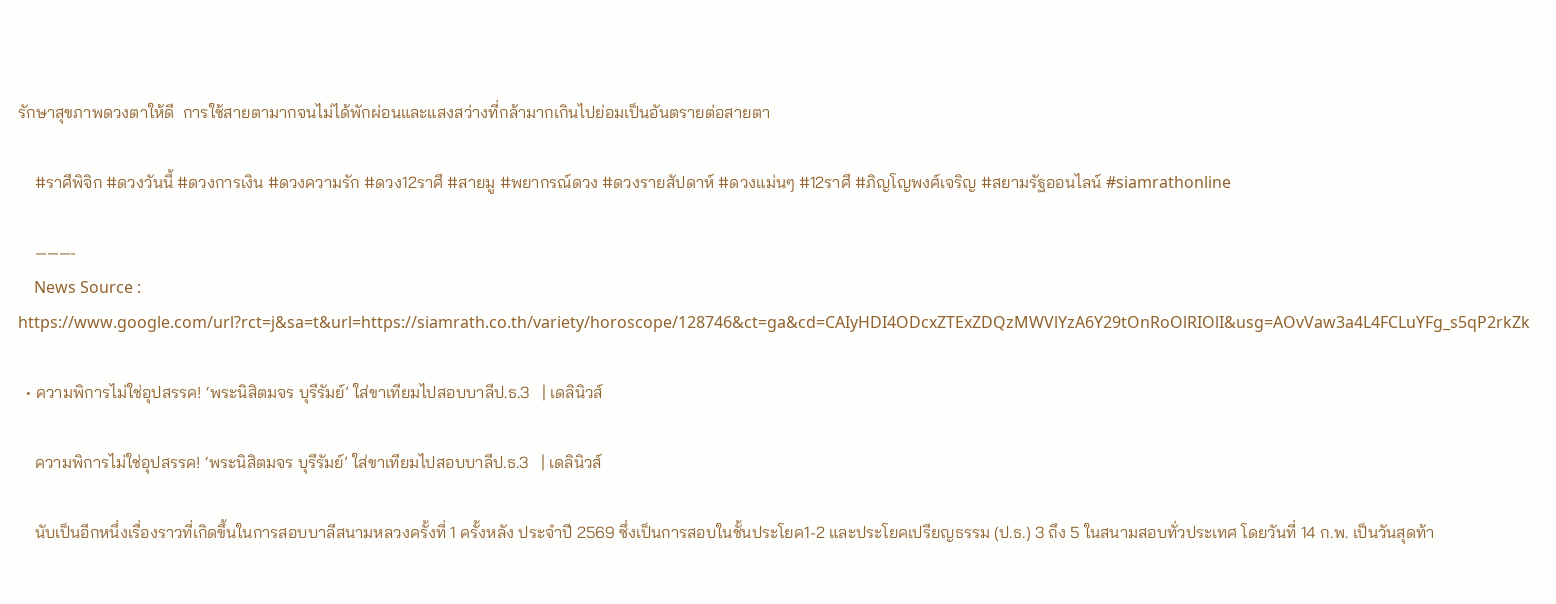รักษาสุขภาพดวงตาให้ดี  การใช้สายตามากจนไม่ได้พักผ่อนและแสงสว่างที่กล้ามากเกินไปย่อมเป็นอันตรายต่อสายตา

    #ราศีพิจิก #ดวงวันนี้ #ดวงการเงิน #ดวงความรัก #ดวง12ราศี #สายมู #พยากรณ์ดวง #ดวงรายสัปดาห์ #ดวงแม่นๆ #12ราศี #ภิญโญพงศ์เจริญ #สยามรัฐออนไลน์ #siamrathonline

    ———-
    News Source : https://www.google.com/url?rct=j&sa=t&url=https://siamrath.co.th/variety/horoscope/128746&ct=ga&cd=CAIyHDI4ODcxZTExZDQzMWVlYzA6Y29tOnRoOlRIOlI&usg=AOvVaw3a4L4FCLuYFg_s5qP2rkZk

  • ความพิการไม่ใช่อุปสรรค! ‘พระนิสิตมจร บุรีรัมย์’ ใส่ขาเทียมไปสอบบาลีป.ธ.3   | เดลินิวส์

    ความพิการไม่ใช่อุปสรรค! ‘พระนิสิตมจร บุรีรัมย์’ ใส่ขาเทียมไปสอบบาลีป.ธ.3   | เดลินิวส์

    นับเป็นอีกหนึ่งเรื่องราวที่เกิดขึ้นในการสอบบาลีสนามหลวงครั้งที่ 1 ครั้งหลัง ประจำปี 2569 ซึ่งเป็นการสอบในชั้นประโยค1-2 และประโยคเปรียญธรรม (ป.ธ.) 3 ถึง 5 ในสนามสอบทั่วประเทศ โดยวันที่ 14 ก.พ. เป็นวันสุดท้า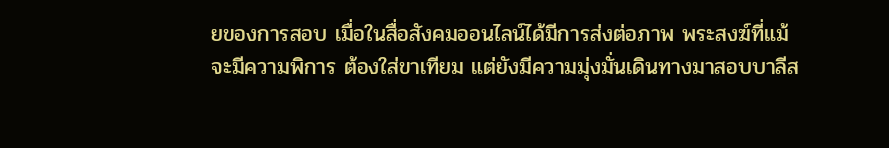ยของการสอบ เมื่อในสื่อสังคมออนไลน์ได้มีการส่งต่อภาพ พระสงฆ์ที่แม้จะมีความพิการ ต้องใส่ขาเทียม แต่ยังมีความมุ่งมั่นเดินทางมาสอบบาลีส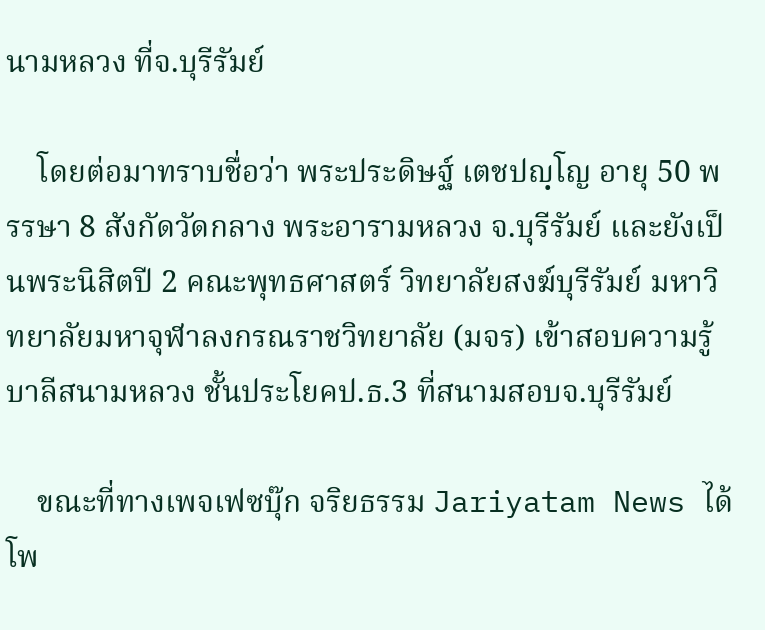นามหลวง ที่จ.บุรีรัมย์

    โดยต่อมาทราบชื่อว่า พระประดิษฐ์ เตชปญฺโญ อายุ 50 พรรษา 8 สังกัดวัดกลาง พระอารามหลวง จ.บุรีรัมย์ และยังเป็นพระนิสิตปี 2 คณะพุทธศาสตร์ วิทยาลัยสงฆ์บุรีรัมย์ มหาวิทยาลัยมหาจุฬาลงกรณราชวิทยาลัย (มจร) เข้าสอบความรู้บาลีสนามหลวง ชั้นประโยคป.ธ.3 ที่สนามสอบจ.บุรีรัมย์

    ขณะที่ทางเพจเฟซบุ๊ก จริยธรรม Jariyatam News ได้โพ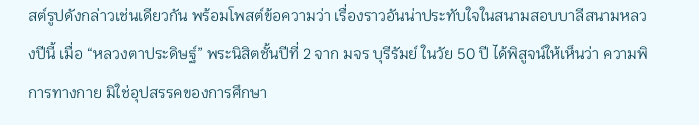สต์รูปดังกล่าวเช่นเดียวกัน พร้อมโพสต์ข้อความว่า เรื่องราวอันน่าประทับใจในสนามสอบบาลีสนามหลวงปีนี้ เมื่อ “หลวงตาประดิษฐ์” พระนิสิตชั้นปีที่ 2 จาก มจร บุรีรัมย์ ในวัย 50 ปี ได้พิสูจน์ให้เห็นว่า ความพิการทางกาย มิใช่อุปสรรคของการศึกษา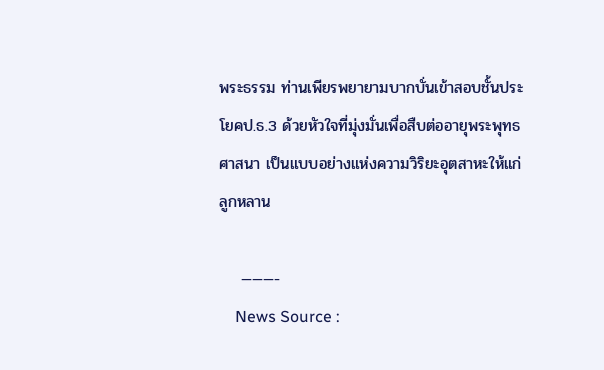พระธรรม ท่านเพียรพยายามบากบั่นเข้าสอบชั้นประโยคป.ธ.3 ด้วยหัวใจที่มุ่งมั่นเพื่อสืบต่ออายุพระพุทธศาสนา เป็นแบบอย่างแห่งความวิริยะอุตสาหะให้แก่ลูกหลาน

    ———-
    News Source :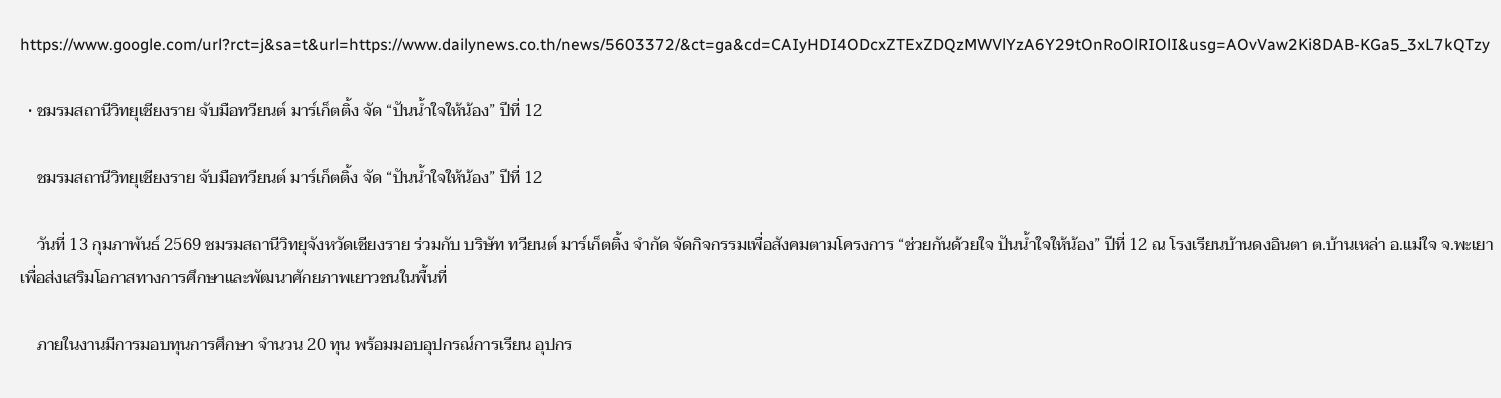https://www.google.com/url?rct=j&sa=t&url=https://www.dailynews.co.th/news/5603372/&ct=ga&cd=CAIyHDI4ODcxZTExZDQzMWVlYzA6Y29tOnRoOlRIOlI&usg=AOvVaw2Ki8DAB-KGa5_3xL7kQTzy

  • ชมรมสถานีวิทยุเชียงราย จับมือทวียนต์ มาร์เก็ตติ้ง จัด “ปันน้ำใจให้น้อง” ปีที่ 12

    ชมรมสถานีวิทยุเชียงราย จับมือทวียนต์ มาร์เก็ตติ้ง จัด “ปันน้ำใจให้น้อง” ปีที่ 12

    วันที่ 13 กุมภาพันธ์ 2569 ชมรมสถานีวิทยุจังหวัดเชียงราย ร่วมกับ บริษัท ทวียนต์ มาร์เก็ตติ้ง จำกัด จัดกิจกรรมเพื่อสังคมตามโครงการ “ช่วยกันด้วยใจ ปันน้ำใจให้น้อง” ปีที่ 12 ณ โรงเรียนบ้านดงอินตา ต.บ้านเหล่า อ.แม่ใจ จ.พะเยา เพื่อส่งเสริมโอกาสทางการศึกษาและพัฒนาศักยภาพเยาวชนในพื้นที่

    ภายในงานมีการมอบทุนการศึกษา จำนวน 20 ทุน พร้อมมอบอุปกรณ์การเรียน อุปกร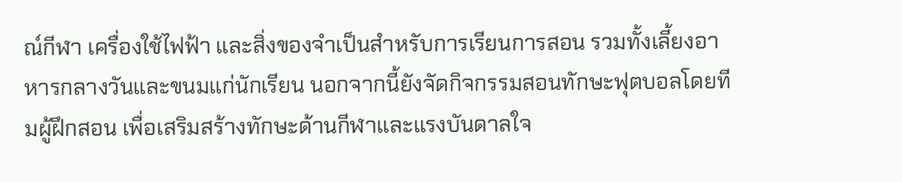ณ์กีฬา เครื่องใช้ไฟฟ้า และสิ่งของจำเป็นสำหรับการเรียนการสอน รวมทั้งเลี้ยงอาหารกลางวันและขนมแก่นักเรียน นอกจากนี้ยังจัดกิจกรรมสอนทักษะฟุตบอลโดยทีมผู้ฝึกสอน เพื่อเสริมสร้างทักษะด้านกีฬาและแรงบันดาลใจ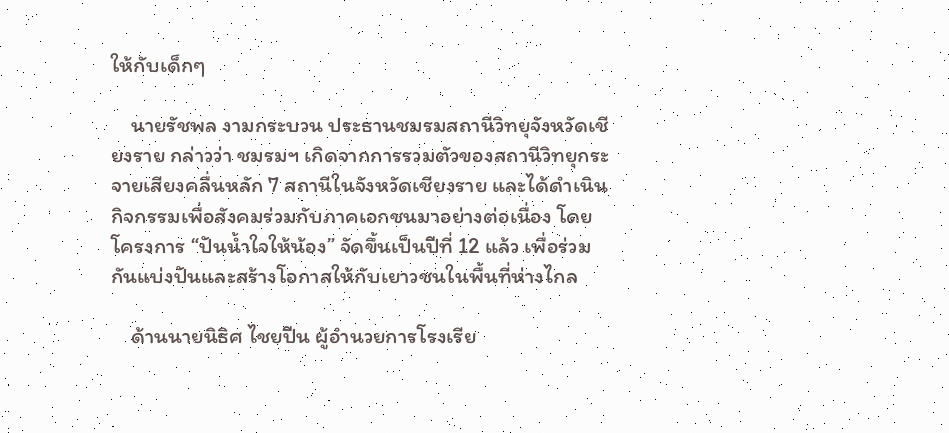ให้กับเด็กๆ

    นายรัชพล งามกระบวน ประธานชมรมสถานีวิทยุจังหวัดเชียงราย กล่าวว่า ชมรมฯ เกิดจากการรวมตัวของสถานีวิทยุกระจายเสียงคลื่นหลัก 7 สถานีในจังหวัดเชียงราย และได้ดำเนินกิจกรรมเพื่อสังคมร่วมกับภาคเอกชนมาอย่างต่อเนื่อง โดยโครงการ “ปันน้ำใจให้น้อง” จัดขึ้นเป็นปีที่ 12 แล้ว เพื่อร่วมกันแบ่งปันและสร้างโอกาสให้กับเยาวชนในพื้นที่ห่างไกล

    ด้านนายนิธิศ ไชยปีน ผู้อำนวยการโรงเรีย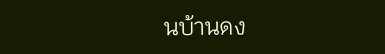นบ้านดง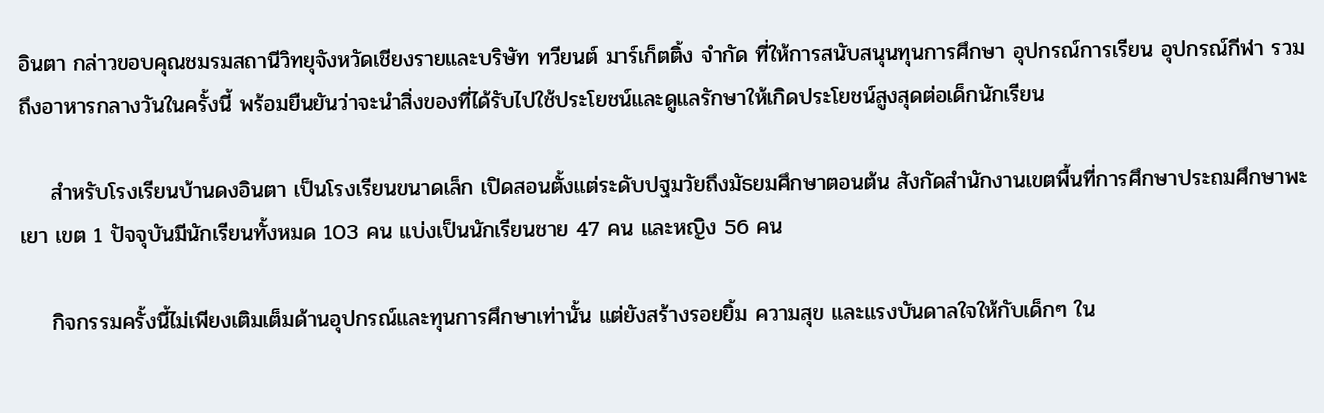อินตา กล่าวขอบคุณชมรมสถานีวิทยุจังหวัดเชียงรายและบริษัท ทวียนต์ มาร์เก็ตติ้ง จำกัด ที่ให้การสนับสนุนทุนการศึกษา อุปกรณ์การเรียน อุปกรณ์กีฬา รวมถึงอาหารกลางวันในครั้งนี้ พร้อมยืนยันว่าจะนำสิ่งของที่ได้รับไปใช้ประโยชน์และดูแลรักษาให้เกิดประโยชน์สูงสุดต่อเด็กนักเรียน

    สำหรับโรงเรียนบ้านดงอินตา เป็นโรงเรียนขนาดเล็ก เปิดสอนตั้งแต่ระดับปฐมวัยถึงมัธยมศึกษาตอนต้น สังกัดสำนักงานเขตพื้นที่การศึกษาประถมศึกษาพะเยา เขต 1 ปัจจุบันมีนักเรียนทั้งหมด 103 คน แบ่งเป็นนักเรียนชาย 47 คน และหญิง 56 คน

    กิจกรรมครั้งนี้ไม่เพียงเติมเต็มด้านอุปกรณ์และทุนการศึกษาเท่านั้น แต่ยังสร้างรอยยิ้ม ความสุข และแรงบันดาลใจให้กับเด็กๆ ใน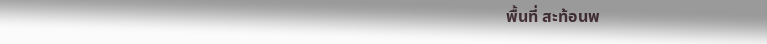พื้นที่ สะท้อนพ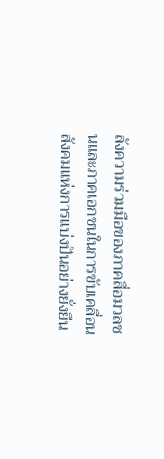ลังความร่วมมือของภาคสื่อมวลชนและภาคเอกชนในการขับเคลื่อนสังคมแห่งการแบ่งปันอย่างยั่งยืน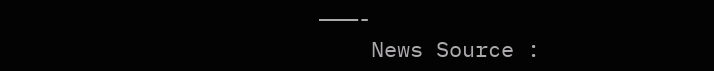———-
    News Source :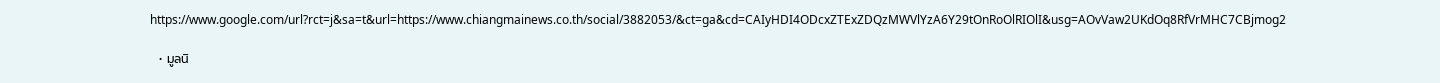https://www.google.com/url?rct=j&sa=t&url=https://www.chiangmainews.co.th/social/3882053/&ct=ga&cd=CAIyHDI4ODcxZTExZDQzMWVlYzA6Y29tOnRoOlRIOlI&usg=AOvVaw2UKdOq8RfVrMHC7CBjmog2

  • มูลนิ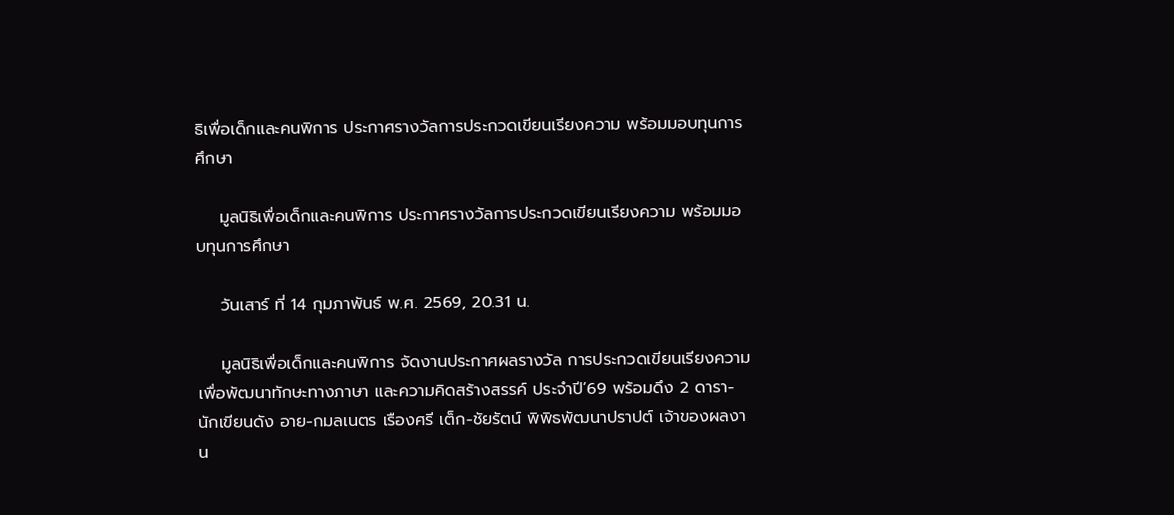ธิเพื่อเด็กและคนพิการ ประกาศรางวัลการประกวดเขียนเรียงความ พร้อมมอบทุนการศึกษา

    มูลนิธิเพื่อเด็กและคนพิการ ประกาศรางวัลการประกวดเขียนเรียงความ พร้อมมอบทุนการศึกษา

    วันเสาร์ ที่ 14 กุมภาพันธ์ พ.ศ. 2569, 20.31 น.

    มูลนิธิเพื่อเด็กและคนพิการ จัดงานประกาศผลรางวัล การประกวดเขียนเรียงความเพื่อพัฒนาทักษะทางภาษา และความคิดสร้างสรรค์ ประจำปี’69 พร้อมดึง 2 ดารา-นักเขียนดัง อาย-กมลเนตร เรืองศรี เต็ก-ชัยรัตน์ พิพิธพัฒนาปราปต์ เจ้าของผลงาน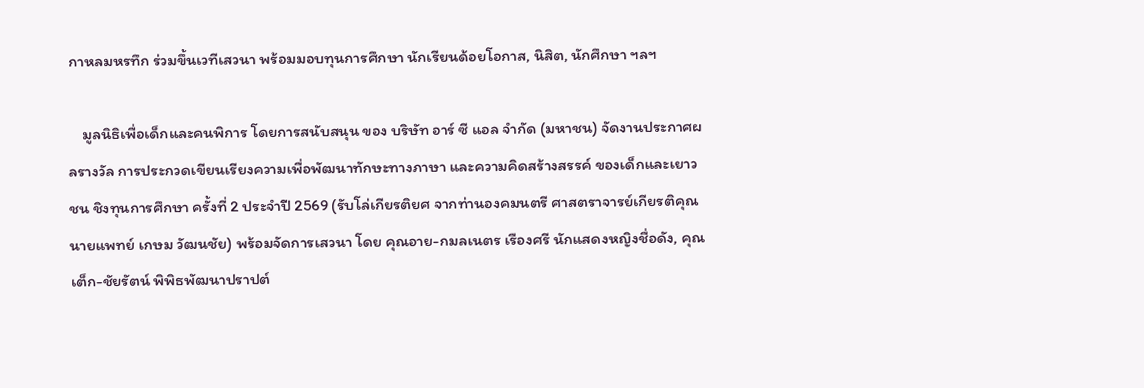กาหลมหรทึก ร่วมขึ้นเวทีเสวนา พร้อมมอบทุนการศึกษา นักเรียนด้อยโอกาส, นิสิต, นักศึกษา ฯลฯ

    มูลนิธิเพื่อเด็กและคนพิการ โดยการสนับสนุน ของ บริษัท อาร์ ซี แอล จำกัด (มหาชน) จัดงานประกาศผลรางวัล การประกวดเขียนเรียงความเพื่อพัฒนาทักษะทางภาษา และความคิดสร้างสรรค์ ของเด็กและเยาวชน ชิงทุนการศึกษา ครั้งที่ 2 ประจำปี 2569 (รับโล่เกียรติยศ จากท่านองคมนตรี ศาสตราจารย์เกียรติคุณ นายแพทย์ เกษม วัฒนชัย) พร้อมจัดการเสวนา โดย คุณอาย-กมลเนตร เรืองศรี นักแสดงหญิงชื่อดัง, คุณเต็ก-ชัยรัตน์ พิพิธพัฒนาปราปต์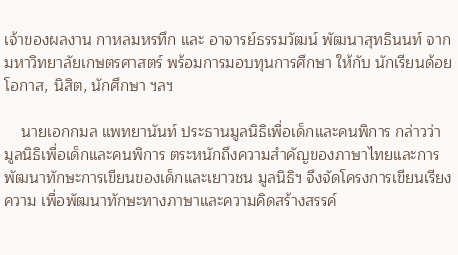เจ้าของผลงาน กาหลมหรทึก และ อาจารย์ธรรมวัฒน์ พัฒนาสุทธินนท์ จาก มหาวิทยาลัยเกษตรศาสตร์ พร้อมการมอบทุนการศึกษา ให้กับ นักเรียนด้อยโอกาส, นิสิต, นักศึกษา ฯลฯ

    นายเอกกมล แพทยานันท์ ประธานมูลนิธิเพื่อเด็กและคนพิการ กล่าวว่า มูลนิธิเพื่อเด็กและคนพิการ ตระหนักถึงความสำคัญของภาษาไทยและการพัฒนาทักษะการเขียนของเด็กและเยาวชน มูลนิธิฯ จึงจัดโครงการเขียนเรียงความ เพื่อพัฒนาทักษะทางภาษาและความคิดสร้างสรรค์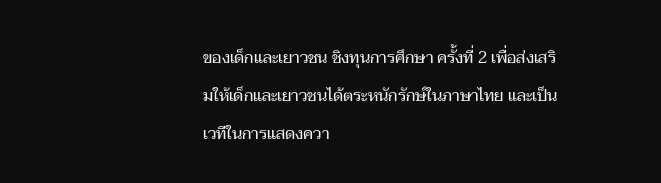ของเด็กและเยาวชน ชิงทุนการศึกษา ครั้งที่ 2 เพื่อส่งเสริมให้เด็กและเยาวชนได้ตระหนักรักษ์ในภาษาไทย และเป็นเวทีในการแสดงควา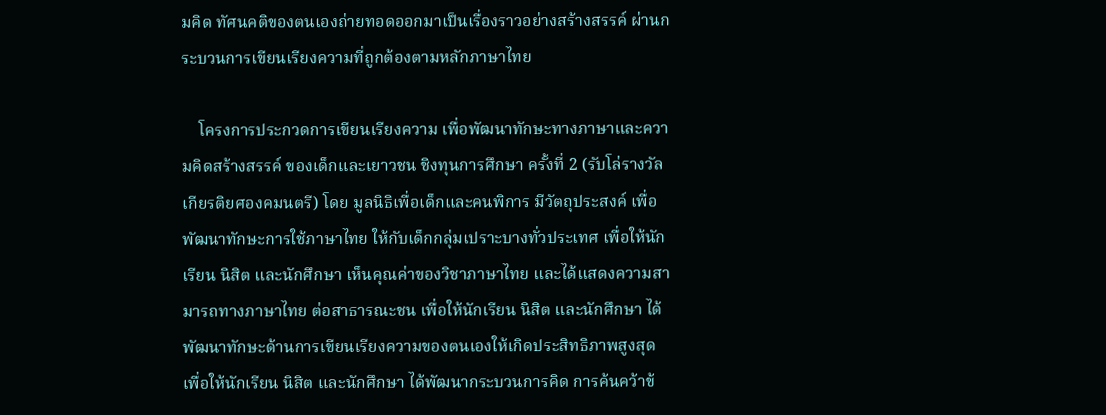มคิด ทัศนคติของตนเองถ่ายทอดออกมาเป็นเรื่องราวอย่างสร้างสรรค์ ผ่านกระบวนการเขียนเรียงความที่ถูกต้องตามหลักภาษาไทย

    โครงการประกวดการเขียนเรียงความ เพื่อพัฒนาทักษะทางภาษาและความคิดสร้างสรรค์ ของเด็กและเยาวชน ชิงทุนการศึกษา ครั้งที่ 2 (รับโล่รางวัลเกียรติยศองคมนตรี) โดย มูลนิธิเพื่อเด็กและคนพิการ มีวัตถุประสงค์ เพื่อพัฒนาทักษะการใช้ภาษาไทย ให้กับเด็กกลุ่มเปราะบางทั่วประเทศ เพื่อให้นักเรียน นิสิต และนักศึกษา เห็นคุณค่าของวิชาภาษาไทย และได้แสดงความสามารถทางภาษาไทย ต่อสาธารณะชน เพื่อให้นักเรียน นิสิต และนักศึกษา ได้พัฒนาทักษะด้านการเขียนเรียงความของตนเองให้เกิดประสิทธิภาพสูงสุด เพื่อให้นักเรียน นิสิต และนักศึกษา ได้พัฒนากระบวนการคิด การค้นคว้าข้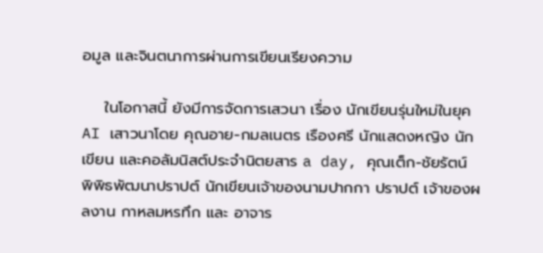อมูล และจินตนาการผ่านการเขียนเรียงความ

    ในโอกาสนี้ ยังมีการจัดการเสวนา เรื่อง นักเขียนรุ่นใหม่ในยุค AI เสาวนาโดย คุณอาย-กมลเนตร เรืองศรี นักแสดงหญิง นักเขียน และคอลัมนิสต์ประจำนิตยสาร a day, คุณเต็ก-ชัยรัตน์ พิพิธพัฒนาปราปต์ นักเขียนเจ้าของนามปากกา ปราปต์ เจ้าของผลงาน กาหลมหรทึก และ อาจาร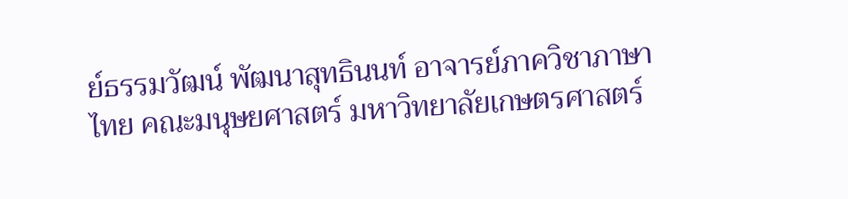ย์ธรรมวัฒน์ พัฒนาสุทธินนท์ อาจารย์ภาควิชาภาษาไทย คณะมนุษยศาสตร์ มหาวิทยาลัยเกษตรศาสตร์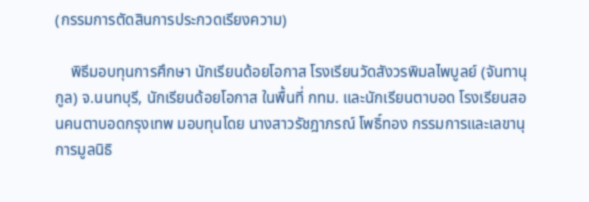(กรรมการตัดสินการประกวดเรียงความ)

    พิธีมอบทุนการศึกษา นักเรียนด้อยโอกาส โรงเรียนวัดสังวรพิมลไพบูลย์ (จันทานุกูล) จ.นนทบุรี, นักเรียนด้อยโอกาส ในพื้นที่ กทม. และนักเรียนตาบอด โรงเรียนสอนคนตาบอดกรุงเทพ มอบทุนโดย นางสาวรัชฎาภรณ์ โพธิ์ทอง กรรมการและเลขานุการมูลนิธิ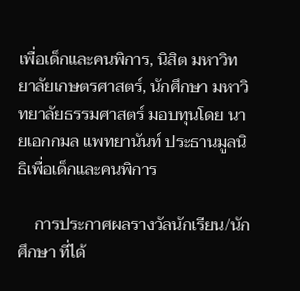เพื่อเด็กและคนพิการ, นิสิต มหาวิทยาลัยเกษตรศาสตร์, นักศึกษา มหาวิทยาลัยธรรมศาสตร์ มอบทุนโดย นายเอกกมล แพทยานันท์ ประธานมูลนิธิเพื่อเด็กและคนพิการ

    การประกาศผลรางวัลนักเรียน/นักศึกษา ที่ได้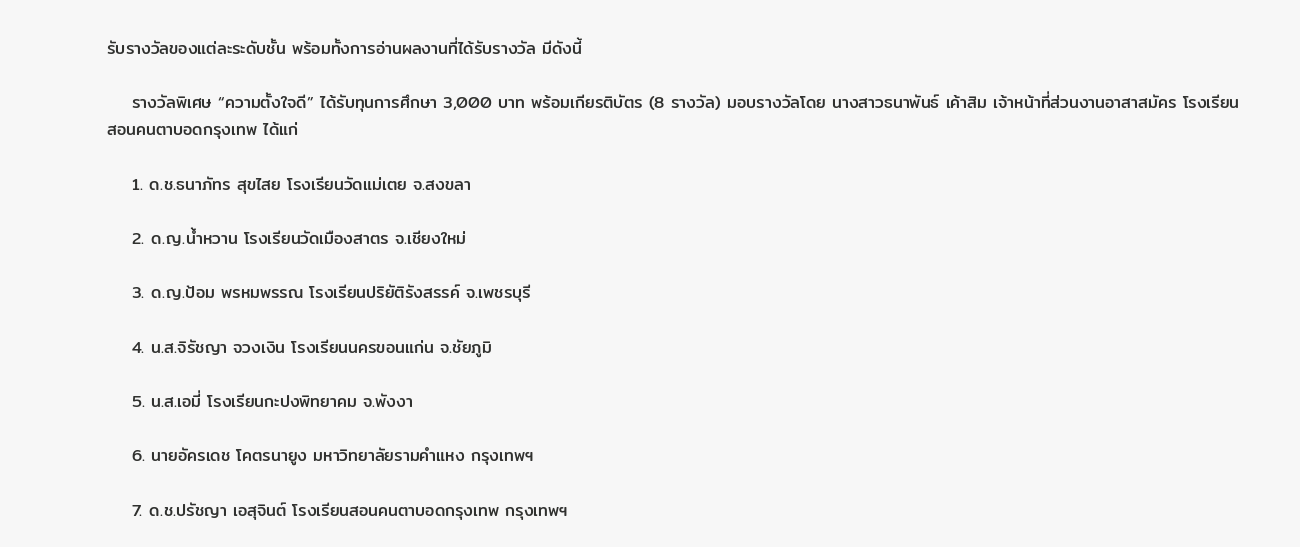รับรางวัลของแต่ละระดับชั้น พร้อมทั้งการอ่านผลงานที่ได้รับรางวัล มีดังนี้

    รางวัลพิเศษ “ความตั้งใจดี” ได้รับทุนการศึกษา 3,000 บาท พร้อมเกียรติบัตร (8 รางวัล) มอบรางวัลโดย นางสาวธนาพันธ์ เค้าสิม เจ้าหน้าที่ส่วนงานอาสาสมัคร โรงเรียนสอนคนตาบอดกรุงเทพ ได้แก่

    1. ด.ช.ธนาภัทร สุขไสย โรงเรียนวัดแม่เตย จ.สงขลา

    2. ด.ญ.น้ำหวาน โรงเรียนวัดเมืองสาตร จ.เชียงใหม่

    3. ด.ญ.ป้อม พรหมพรรณ โรงเรียนปริยัติรังสรรค์ จ.เพชรบุรี

    4. น.ส.จิรัชญา จวงเงิน โรงเรียนนครขอนแก่น จ.ชัยภูมิ

    5. น.ส.เอมี่ โรงเรียนกะปงพิทยาคม จ.พังงา

    6. นายอัครเดช โคตรนายูง มหาวิทยาลัยรามคำแหง กรุงเทพฯ

    7. ด.ช.ปรัชญา เอสุจินต์ โรงเรียนสอนคนตาบอดกรุงเทพ กรุงเทพฯ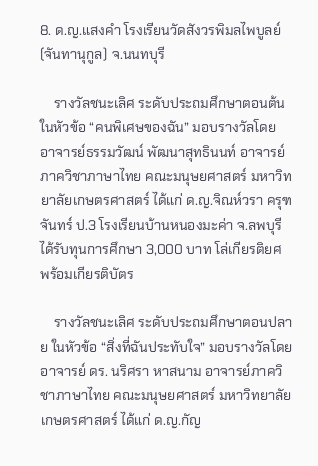8. ด.ญ.แสงคำ โรงเรียนวัดสังวรพิมลไพบูลย์ (จันทานุกูล) จ.นนทบุรี

    รางวัลชนะเลิศ ระดับประถมศึกษาตอนต้น ในหัวข้อ “คนพิเศษของฉัน” มอบรางวัลโดย อาจารย์ธรรมวัฒน์ พัฒนาสุทธินนท์ อาจารย์ภาควิชาภาษาไทย คณะมนุษยศาสตร์ มหาวิทยาลัยเกษตรศาสตร์ ได้แก่ ด.ญ.จิณห์วรา ครุฑจันทร์ ป.3 โรงเรียนบ้านหนองมะค่า จ.ลพบุรี ได้รับทุนการศึกษา 3,000 บาท โล่เกียรติยศ พร้อมเกียรติบัตร

    รางวัลชนะเลิศ ระดับประถมศึกษาตอนปลาย ในหัวข้อ “สิ่งที่ฉันประทับใจ” มอบรางวัลโดย อาจารย์ ดร. นริศรา หาสนาม อาจารย์ภาควิชาภาษาไทย คณะมนุษยศาสตร์ มหาวิทยาลัยเกษตรศาสตร์ ได้แก่ ด.ญ.กัญ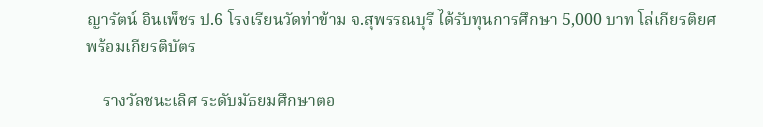ญารัตน์ อินเพ็ชร ป.6 โรงเรียนวัดท่าข้าม จ.สุพรรณบุรี ได้รับทุนการศึกษา 5,000 บาท โล่เกียรติยศ พร้อมเกียรติบัตร

    รางวัลชนะเลิศ ระดับมัธยมศึกษาตอ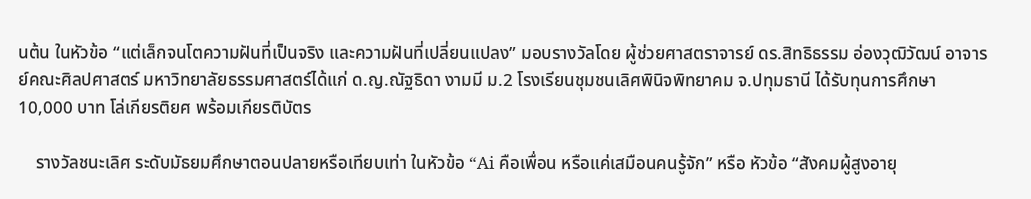นต้น ในหัวข้อ “แต่เล็กจนโตความฝันที่เป็นจริง และความฝันที่เปลี่ยนแปลง” มอบรางวัลโดย ผู้ช่วยศาสตราจารย์ ดร.สิทธิธรรม อ่องวุฒิวัฒน์ อาจารย์คณะศิลปศาสตร์ มหาวิทยาลัยธรรมศาสตร์ได้แก่ ด.ญ.ณัฐธิดา งามมี ม.2 โรงเรียนชุมชนเลิศพินิจพิทยาคม จ.ปทุมธานี ได้รับทุนการศึกษา 10,000 บาท โล่เกียรติยศ พร้อมเกียรติบัตร

    รางวัลชนะเลิศ ระดับมัธยมศึกษาตอนปลายหรือเทียบเท่า ในหัวข้อ “Ai คือเพื่อน หรือแค่เสมือนคนรู้จัก” หรือ หัวข้อ “สังคมผู้สูงอายุ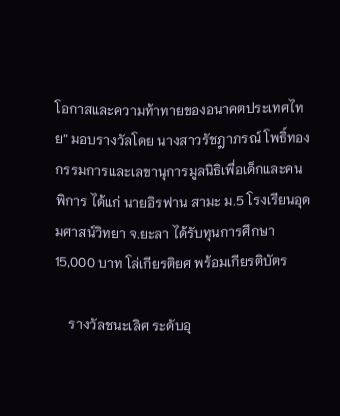โอกาสและความท้าทายของอนาคตประเทศไทย” มอบรางวัลโดย นางสาวรัชฎาภรณ์ โพธิ์ทอง กรรมการและเลขานุการมูลนิธิเพื่อเด็กและคนพิการ ได้แก่ นายอิรฟาน สามะ ม.5 โรงเรียนอุดมศาสน์วิทยา จ.ยะลา ได้รับทุนการศึกษา 15,000 บาท โล่เกียรติยศ พร้อมเกียรติบัตร

    รางวัลชนะเลิศ ระดับอุ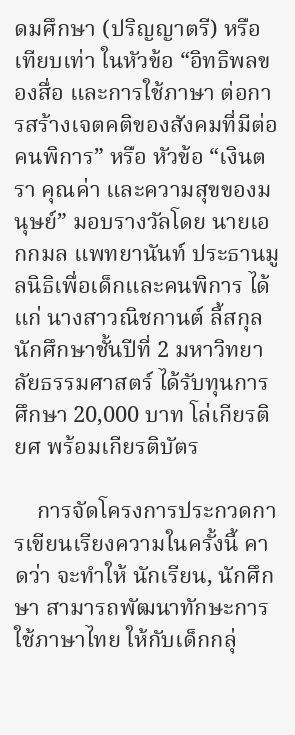ดมศึกษา (ปริญญาตรี) หรือเทียบเท่า ในหัวข้อ “อิทธิพลของสื่อ และการใช้ภาษา ต่อการสร้างเจตคติของสังคมที่มีต่อคนพิการ” หรือ หัวข้อ “เงินตรา คุณค่า และความสุขของมนุษย์” มอบรางวัลโดย นายเอกกมล แพทยานันท์ ประธานมูลนิธิเพื่อเด็กและคนพิการ ได้แก่ นางสาวณิชกานต์ ลี้สกุล นักศึกษาชั้นปีที่ 2 มหาวิทยาลัยธรรมศาสตร์ ได้รับทุนการศึกษา 20,000 บาท โล่เกียรติยศ พร้อมเกียรติบัตร

    การจัดโครงการประกวดการเขียนเรียงความในครั้งนี้ คาดว่า จะทำให้ นักเรียน, นักศึกษา สามารถพัฒนาทักษะการใช้ภาษาไทย ให้กับเด็กกลุ่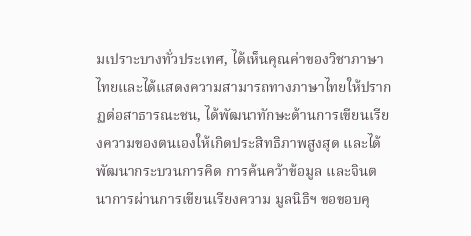มเปราะบางทั่วประเทศ, ได้เห็นคุณค่าของวิชาภาษาไทยและได้แสดงความสามารถทางภาษาไทยให้ปรากฏต่อสาธารณะชน, ได้พัฒนาทักษะด้านการเขียนเรียงความของตนเองให้เกิดประสิทธิภาพสูงสุด และได้พัฒนากระบวนการคิด การค้นคว้าข้อมูล และจินตนาการผ่านการเขียนเรียงความ มูลนิธิฯ ขอขอบคุ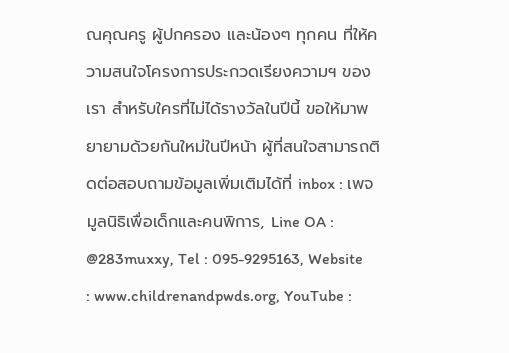ณคุณครู ผู้ปกครอง และน้องๆ ทุกคน ที่ให้ความสนใจโครงการประกวดเรียงความฯ ของเรา สำหรับใครที่ไม่ได้รางวัลในปีนี้ ขอให้มาพยายามด้วยกันใหม่ในปีหน้า ผู้ที่สนใจสามารถติดต่อสอบถามข้อมูลเพิ่มเติมได้ที่ inbox : เพจมูลนิธิเพื่อเด็กและคนพิการ, Line OA : @283muxxy, Tel : 095-9295163, Website : www.childrenandpwds.org, YouTube :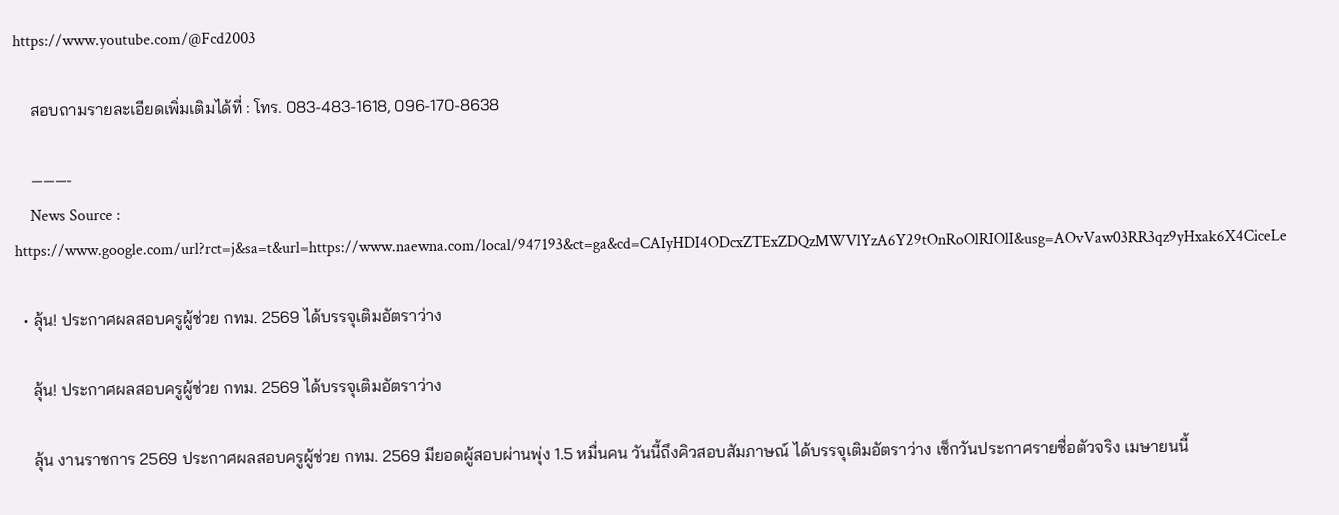https://www.youtube.com/@Fcd2003

    สอบถามรายละเอียดเพิ่มเติมได้ที่ : โทร. 083-483-1618, 096-170-8638

    ———-
    News Source : https://www.google.com/url?rct=j&sa=t&url=https://www.naewna.com/local/947193&ct=ga&cd=CAIyHDI4ODcxZTExZDQzMWVlYzA6Y29tOnRoOlRIOlI&usg=AOvVaw03RR3qz9yHxak6X4CiceLe

  • ลุ้น! ประกาศผลสอบครูผู้ช่วย กทม. 2569 ได้บรรจุเติมอัตราว่าง

    ลุ้น! ประกาศผลสอบครูผู้ช่วย กทม. 2569 ได้บรรจุเติมอัตราว่าง

    ลุ้น งานราชการ 2569 ประกาศผลสอบครูผู้ช่วย กทม. 2569 มียอดผู้สอบผ่านพุ่ง 1.5 หมื่นคน วันนี้ถึงคิวสอบสัมภาษณ์ ได้บรรจุเติมอัตราว่าง เช็กวันประกาศรายชื่อตัวจริง เมษายนนี้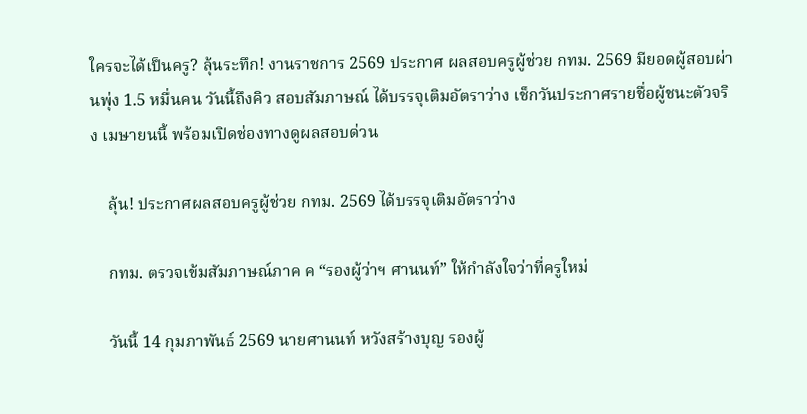ใครจะได้เป็นครู? ลุ้นระทึก! งานราชการ 2569 ประกาศ ผลสอบครูผู้ช่วย กทม. 2569 มียอดผู้สอบผ่านพุ่ง 1.5 หมื่นคน วันนี้ถึงคิว สอบสัมภาษณ์ ได้บรรจุเติมอัตราว่าง เช็กวันประกาศรายชื่อผู้ชนะตัวจริง เมษายนนี้ พร้อมเปิดช่องทางดูผลสอบด่วน

    ลุ้น! ประกาศผลสอบครูผู้ช่วย กทม. 2569 ได้บรรจุเติมอัตราว่าง

    กทม. ตรวจเข้มสัมภาษณ์ภาค ค “รองผู้ว่าฯ ศานนท์” ให้กำลังใจว่าที่ครูใหม่

    วันนี้ 14 กุมภาพันธ์ 2569 นายศานนท์ หวังสร้างบุญ รองผู้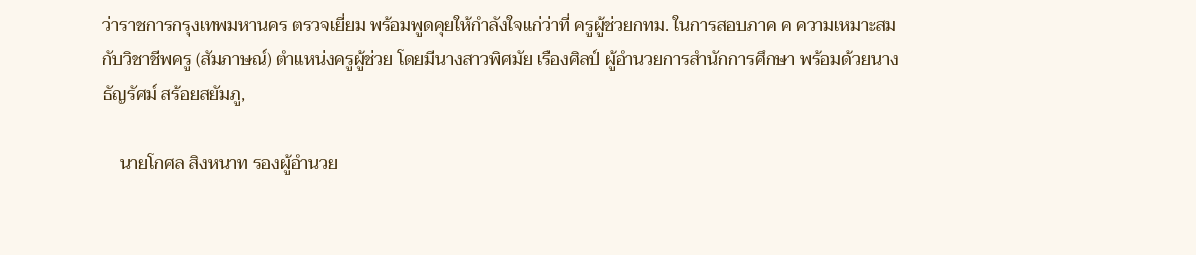ว่าราชการกรุงเทพมหานคร ตรวจเยี่ยม พร้อมพูดคุยให้กำลังใจแก่ว่าที่ ครูผู้ช่วยกทม. ในการสอบภาค ค ความเหมาะสมกับวิชาชีพครู (สัมภาษณ์) ตำแหน่งครูผู้ช่วย โดยมีนางสาวพิศมัย เรืองศิลป์ ผู้อำนวยการสำนักการศึกษา พร้อมด้วยนางธัญรัศม์ สร้อยสยัมภู,

    นายโกศล สิงหนาท รองผู้อำนวย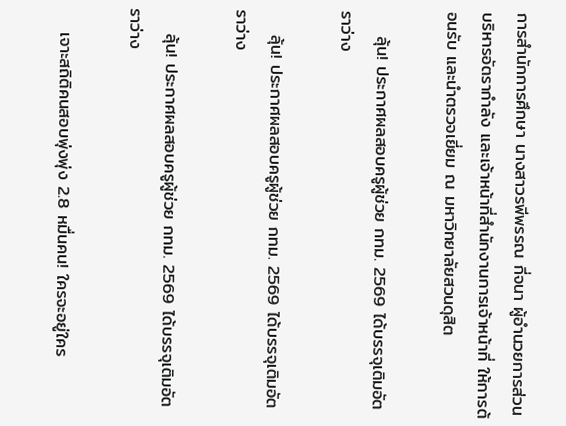การสำนักการศึกษา นางสาวรพีพรรณ กี่จนา ผู้อำนวยการส่วนบริหารอัตรากำลัง และเจ้าหน้าที่สำนักงานการเจ้าหน้าที่ ให้การต้อนรับ และนำตรวจเยี่ยม ณ มหาวิทยาลัยสวนดุสิต

    ลุ้น! ประกาศผลสอบครูผู้ช่วย กทม. 2569 ได้บรรจุเติมอัตราว่าง

    ลุ้น! ประกาศผลสอบครูผู้ช่วย กทม. 2569 ได้บรรจุเติมอัตราว่าง

    ลุ้น! ประกาศผลสอบครูผู้ช่วย กทม. 2569 ได้บรรจุเติมอัตราว่าง

    เจาะสถิติคนสอบพุ่งพุ่ง 2.8 หมื่นคน! ใครจะอยู่ใคร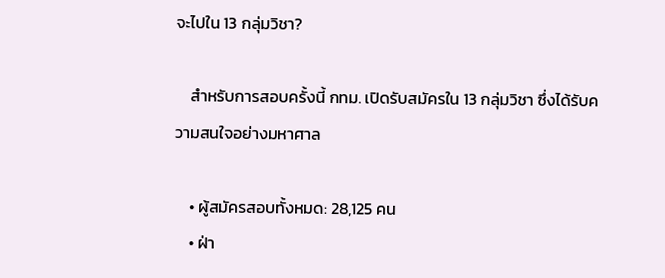จะไปใน 13 กลุ่มวิชา?

    สำหรับการสอบครั้งนี้ กทม. เปิดรับสมัครใน 13 กลุ่มวิชา ซึ่งได้รับความสนใจอย่างมหาศาล

    • ผู้สมัครสอบทั้งหมด: 28,125 คน
    • ฝ่า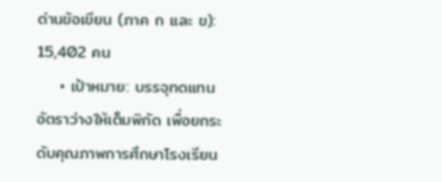ด่านข้อเขียน (ภาค ก และ ข): 15,402 คน
    • เป้าหมาย: บรรจุทดแทนอัตราว่างให้เต็มพิกัด เพื่อยกระดับคุณภาพการศึกษาโรงเรียน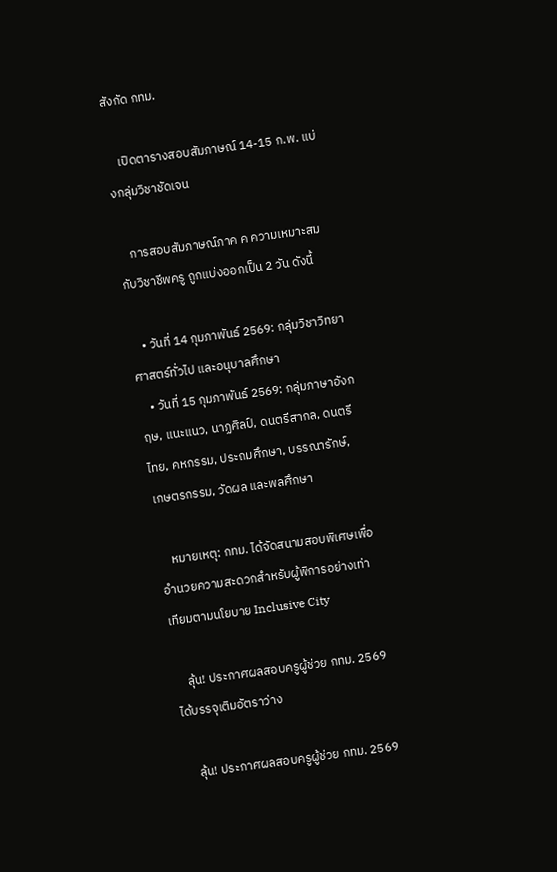สังกัด กทม.

    เปิดตารางสอบสัมภาษณ์ 14-15 ก.พ. แบ่งกลุ่มวิชาชัดเจน

    การสอบสัมภาษณ์ภาค ค ความเหมาะสมกับวิชาชีพครู ถูกแบ่งออกเป็น 2 วัน ดังนี้

    • วันที่ 14 กุมภาพันธ์ 2569: กลุ่มวิชาวิทยาศาสตร์ทั่วไป และอนุบาลศึกษา
    • วันที่ 15 กุมภาพันธ์ 2569: กลุ่มภาษาอังกฤษ, แนะแนว, นาฏศิลป์, ดนตรีสากล, ดนตรีไทย, คหกรรม, ประถมศึกษา, บรรณารักษ์, เกษตรกรรม, วัดผล และพลศึกษา

    หมายเหตุ: กทม. ได้จัดสนามสอบพิเศษเพื่ออำนวยความสะดวกสำหรับผู้พิการอย่างเท่าเทียมตามนโยบาย Inclusive City

    ลุ้น! ประกาศผลสอบครูผู้ช่วย กทม. 2569 ได้บรรจุเติมอัตราว่าง

    ลุ้น! ประกาศผลสอบครูผู้ช่วย กทม. 2569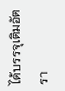ได้บรรจุเติมอัตรา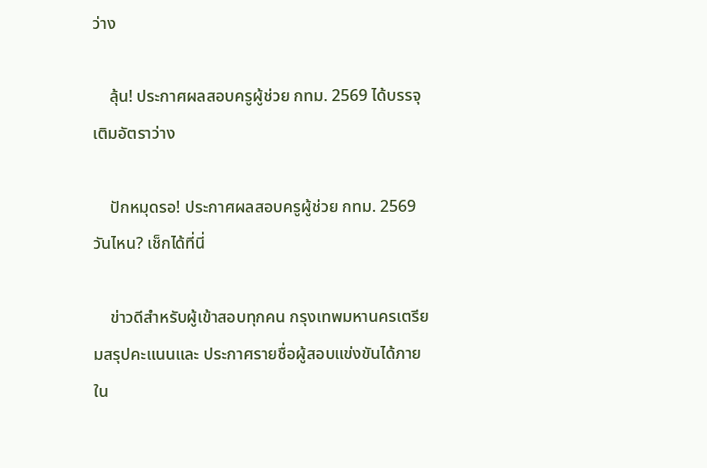ว่าง

    ลุ้น! ประกาศผลสอบครูผู้ช่วย กทม. 2569 ได้บรรจุเติมอัตราว่าง

    ปักหมุดรอ! ประกาศผลสอบครูผู้ช่วย กทม. 2569 วันไหน? เช็กได้ที่นี่

    ข่าวดีสำหรับผู้เข้าสอบทุกคน กรุงเทพมหานครเตรียมสรุปคะแนนและ ประกาศรายชื่อผู้สอบแข่งขันได้ภายใน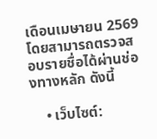เดือนเมษายน 2569 โดยสามารถตรวจสอบรายชื่อได้ผ่านช่องทางหลัก ดังนี้

    • เว็บไซต์: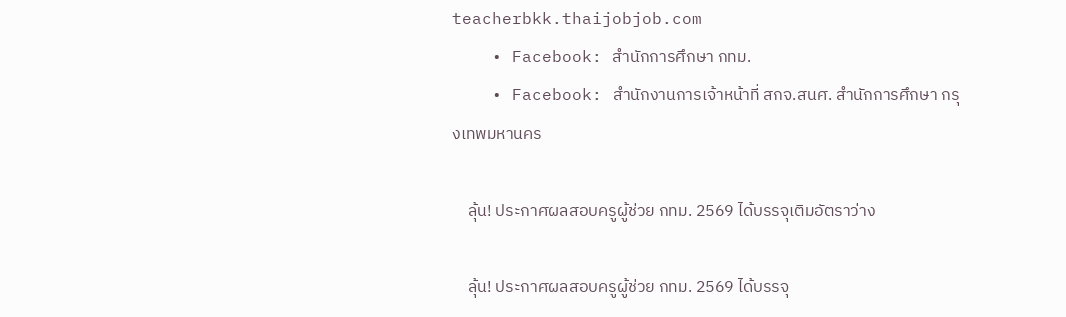teacherbkk.thaijobjob.com
    • Facebook: สำนักการศึกษา กทม.
    • Facebook: สำนักงานการเจ้าหน้าที่ สกจ.สนศ. สำนักการศึกษา กรุงเทพมหานคร

    ลุ้น! ประกาศผลสอบครูผู้ช่วย กทม. 2569 ได้บรรจุเติมอัตราว่าง

    ลุ้น! ประกาศผลสอบครูผู้ช่วย กทม. 2569 ได้บรรจุ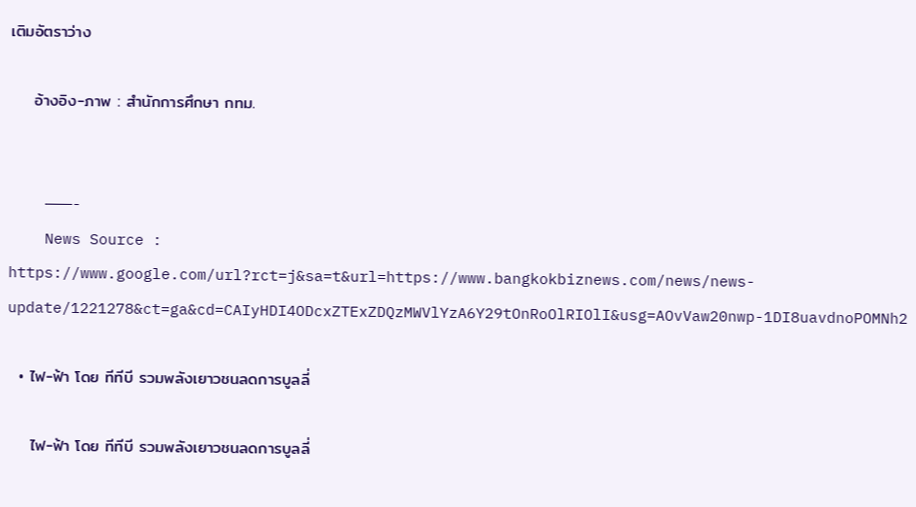เติมอัตราว่าง

    อ้างอิง-ภาพ : สำนักการศึกษา กทม.


    ———-
    News Source : https://www.google.com/url?rct=j&sa=t&url=https://www.bangkokbiznews.com/news/news-update/1221278&ct=ga&cd=CAIyHDI4ODcxZTExZDQzMWVlYzA6Y29tOnRoOlRIOlI&usg=AOvVaw20nwp-1DI8uavdnoPOMNh2

  • ไฟ-ฟ้า โดย ทีทีบี รวมพลังเยาวชนลดการบูลลี่

    ไฟ-ฟ้า โดย ทีทีบี รวมพลังเยาวชนลดการบูลลี่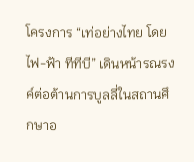โครงการ “เท่อย่างไทย โดยไฟ-ฟ้า ทีทีบี” เดินหน้ารณรงค์ต่อต้านการบูลลี่ในสถานศึกษาอ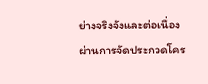ย่างจริงจังและต่อเนื่อง ผ่านการจัดประกวดโคร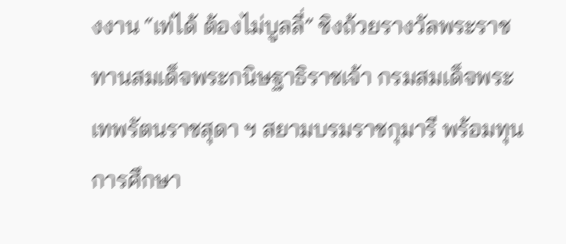งงาน “เท่ได้ ต้องไม่บูลลี่” ชิงถ้วยรางวัลพระราชทานสมเด็จพระกนิษฐาธิราชเจ้า กรมสมเด็จพระเทพรัตนราชสุดา ฯ สยามบรมราชกุมารี พร้อมทุนการศึกษา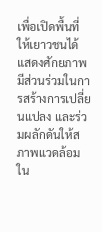เพื่อเปิดพื้นที่ให้เยาวชนได้แสดงศักยภาพ มีส่วนร่วมในการสร้างการเปลี่ยนแปลง และร่วมผลักดันให้สภาพแวดล้อมใน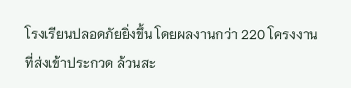โรงเรียนปลอดภัยยิ่งขึ้น โดยผลงานกว่า 220 โครงงานที่ส่งเข้าประกวด ล้วนสะ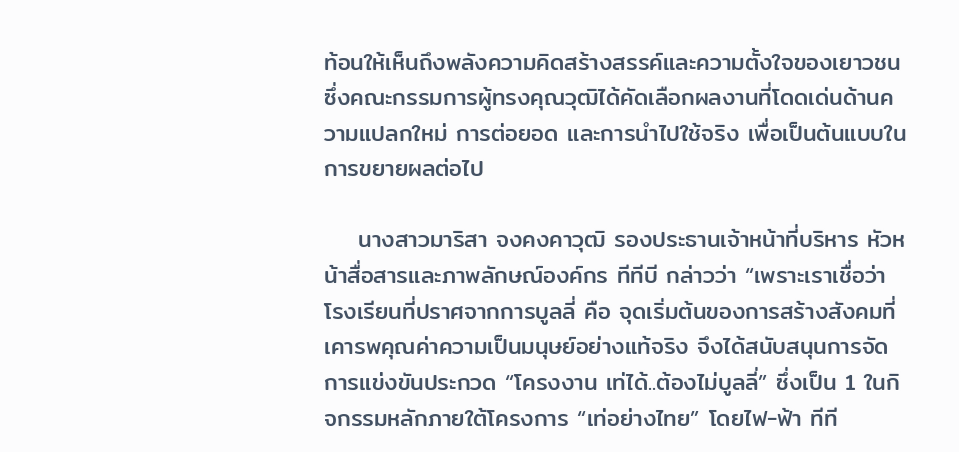ท้อนให้เห็นถึงพลังความคิดสร้างสรรค์และความตั้งใจของเยาวชน ซึ่งคณะกรรมการผู้ทรงคุณวุฒิได้คัดเลือกผลงานที่โดดเด่นด้านความแปลกใหม่ การต่อยอด และการนำไปใช้จริง เพื่อเป็นต้นแบบในการขยายผลต่อไป

    นางสาวมาริสา จงคงคาวุฒิ รองประธานเจ้าหน้าที่บริหาร หัวหน้าสื่อสารและภาพลักษณ์องค์กร ทีทีบี กล่าวว่า “เพราะเราเชื่อว่า โรงเรียนที่ปราศจากการบูลลี่ คือ จุดเริ่มต้นของการสร้างสังคมที่เคารพคุณค่าความเป็นมนุษย์อย่างแท้จริง จึงได้สนับสนุนการจัดการแข่งขันประกวด “โครงงาน เท่ได้..ต้องไม่บูลลี่” ซึ่งเป็น 1 ในกิจกรรมหลักภายใต้โครงการ “เท่อย่างไทย” โดยไฟ-ฟ้า ทีที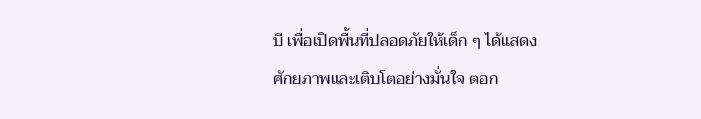บี เพื่อเปิดพื้นที่ปลอดภัยให้เด็ก ๆ ได้แสดงศักยภาพและเติบโตอย่างมั่นใจ ตอก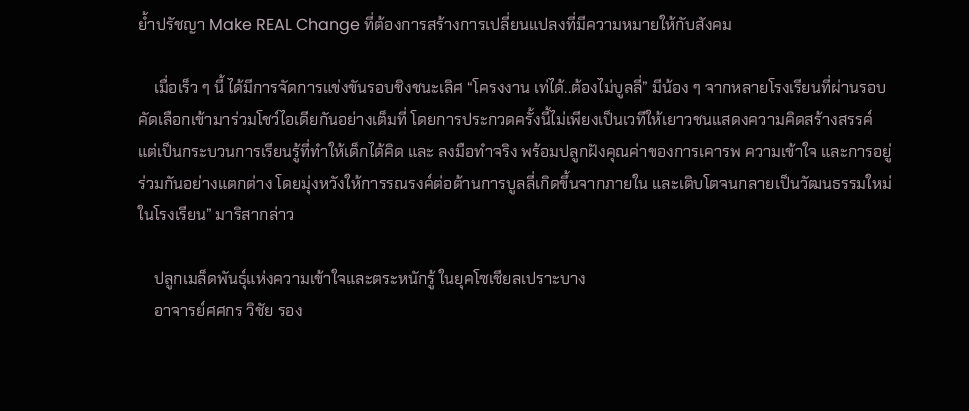ย้ำปรัชญา Make REAL Change ที่ต้องการสร้างการเปลี่ยนแปลงที่มีความหมายให้กับสังคม

    เมื่อเร็ว ๆ นี้ ได้มีการจัดการแข่งขันรอบชิงชนะเลิศ “โครงงาน เท่ได้..ต้องไม่บูลลี่” มีน้อง ๆ จากหลายโรงเรียนที่ผ่านรอบคัดเลือกเข้ามาร่วมโชว์ไอเดียกันอย่างเต็มที่ โดยการประกวดครั้งนี้ไม่เพียงเป็นเวทีให้เยาวชนแสดงความคิดสร้างสรรค์ แต่เป็นกระบวนการเรียนรู้ที่ทำให้เด็กได้คิด และ ลงมือทำจริง พร้อมปลูกฝังคุณค่าของการเคารพ ความเข้าใจ และการอยู่ร่วมกันอย่างแตกต่าง โดยมุ่งหวังให้การรณรงค์ต่อต้านการบูลลี่เกิดขึ้นจากภายใน และเติบโตจนกลายเป็นวัฒนธรรมใหม่ในโรงเรียน” มาริสากล่าว

    ปลูกเมล็ดพันธุ์แห่งความเข้าใจและตระหนักรู้ ในยุคโซเชียลเปราะบาง
    อาจารย์ศศกร วิชัย รอง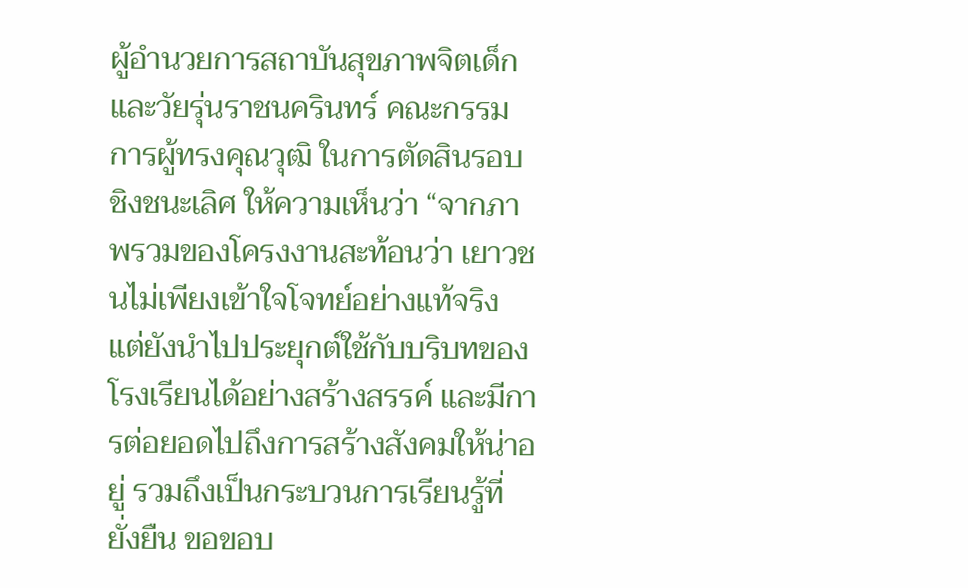ผู้อำนวยการสถาบันสุขภาพจิตเด็กและวัยรุ่นราชนครินทร์ คณะกรรมการผู้ทรงคุณวุฒิ ในการตัดสินรอบชิงชนะเลิศ ให้ความเห็นว่า “จากภาพรวมของโครงงานสะท้อนว่า เยาวชนไม่เพียงเข้าใจโจทย์อย่างแท้จริง แต่ยังนำไปประยุกต์ใช้กับบริบทของโรงเรียนได้อย่างสร้างสรรค์ และมีการต่อยอดไปถึงการสร้างสังคมให้น่าอยู่ รวมถึงเป็นกระบวนการเรียนรู้ที่ยั่งยืน ขอขอบ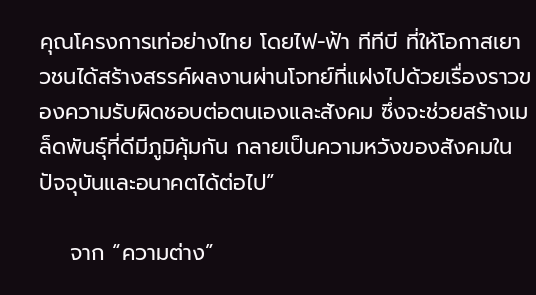คุณโครงการเท่อย่างไทย โดยไฟ-ฟ้า ทีทีบี ที่ให้โอกาสเยาวชนได้สร้างสรรค์ผลงานผ่านโจทย์ที่แฝงไปด้วยเรื่องราวของความรับผิดชอบต่อตนเองและสังคม ซึ่งจะช่วยสร้างเมล็ดพันธุ์ที่ดีมีภูมิคุ้มกัน กลายเป็นความหวังของสังคมในปัจจุบันและอนาคตได้ต่อไป”

    จาก “ความต่าง”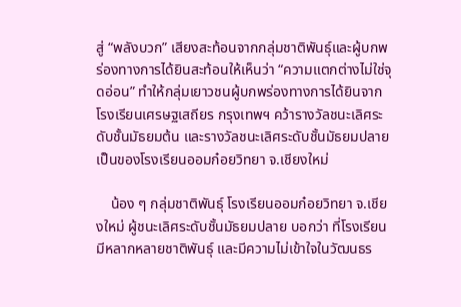สู่ “พลังบวก” เสียงสะท้อนจากกลุ่มชาติพันธุ์และผู้บกพร่องทางการได้ยินสะท้อนให้เห็นว่า “ความแตกต่างไม่ใช่จุดอ่อน” ทำให้กลุ่มเยาวชนผู้บกพร่องทางการได้ยินจากโรงเรียนเศรษฐเสถียร กรุงเทพฯ คว้ารางวัลชนะเลิศระดับชั้นมัธยมต้น และรางวัลชนะเลิศระดับชั้นมัธยมปลาย เป็นของโรงเรียนออมก๋อยวิทยา จ.เชียงใหม่

    น้อง ๆ กลุ่มชาติพันธุ์ โรงเรียนออมก๋อยวิทยา จ.เชียงใหม่ ผู้ชนะเลิศระดับชั้นมัธยมปลาย บอกว่า ที่โรงเรียนมีหลากหลายชาติพันธุ์ และมีความไม่เข้าใจในวัฒนธร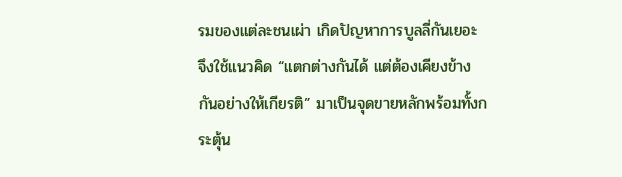รมของแต่ละชนเผ่า เกิดปัญหาการบูลลี่กันเยอะ จึงใช้แนวคิด “แตกต่างกันได้ แต่ต้องเคียงข้างกันอย่างให้เกียรติ” มาเป็นจุดขายหลักพร้อมทั้งกระตุ้น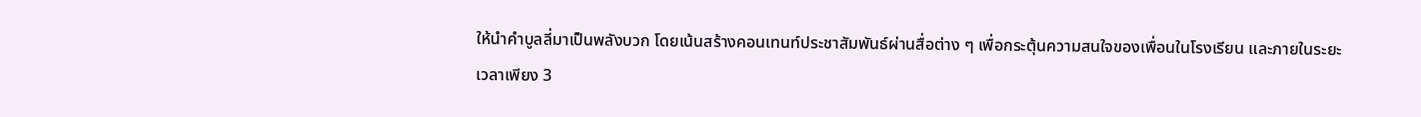ให้นำคำบูลลี่มาเป็นพลังบวก โดยเน้นสร้างคอนเทนท์ประชาสัมพันธ์ผ่านสื่อต่าง ๆ เพื่อกระตุ้นความสนใจของเพื่อนในโรงเรียน และภายในระยะเวลาเพียง 3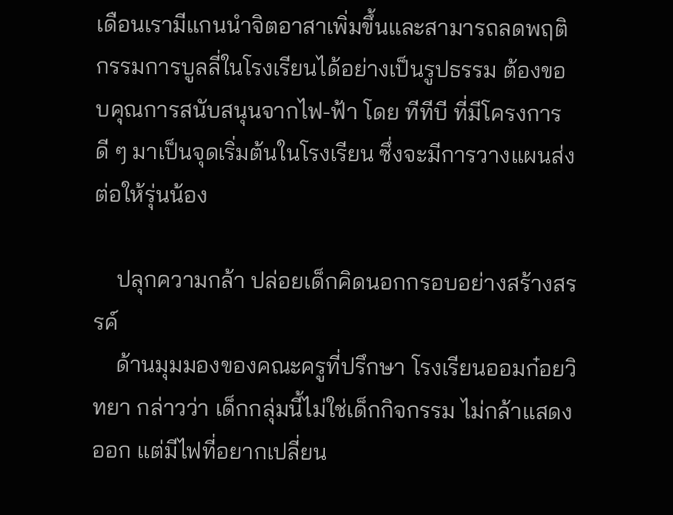เดือนเรามีแกนนำจิตอาสาเพิ่มขึ้นและสามารถลดพฤติกรรมการบูลลี่ในโรงเรียนได้อย่างเป็นรูปธรรม ต้องขอบคุณการสนับสนุนจากไฟ-ฟ้า โดย ทีทีบี ที่มีโครงการดี ๆ มาเป็นจุดเริ่มต้นในโรงเรียน ซึ่งจะมีการวางแผนส่งต่อให้รุ่นน้อง

    ปลุกความกล้า ปล่อยเด็กคิดนอกกรอบอย่างสร้างสรรค์
    ด้านมุมมองของคณะครูที่ปรึกษา โรงเรียนออมก๋อยวิทยา กล่าวว่า เด็กกลุ่มนี้ไม่ใช่เด็กกิจกรรม ไม่กล้าแสดงออก แต่มีไฟที่อยากเปลี่ยน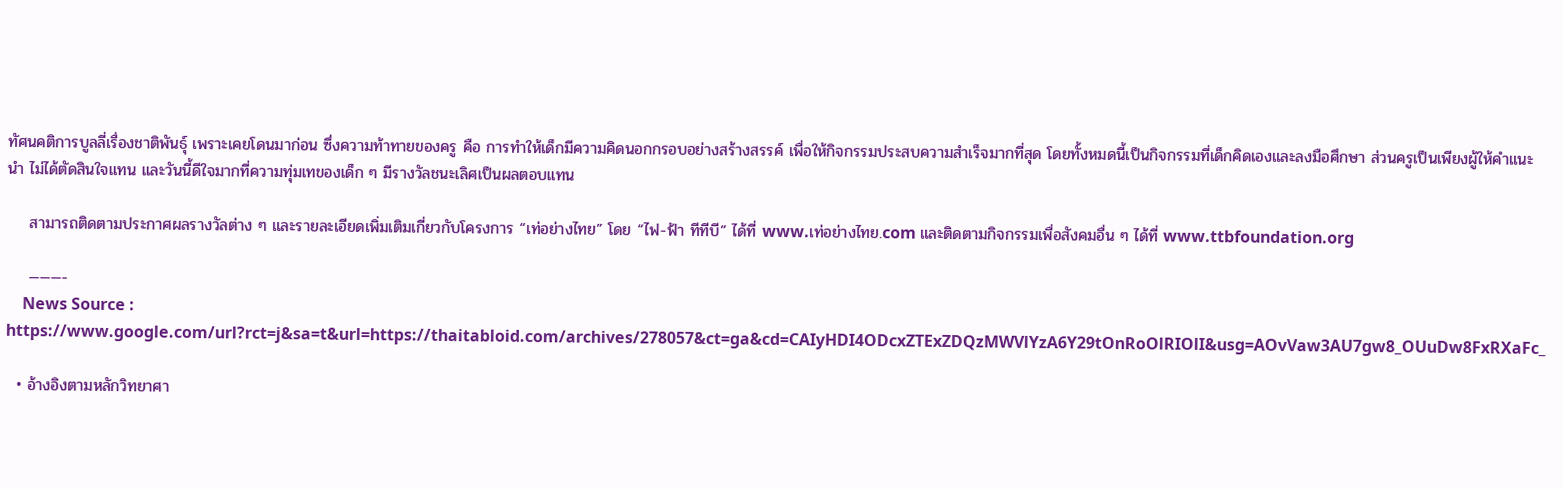ทัศนคติการบูลลี่เรื่องชาติพันธุ์ เพราะเคยโดนมาก่อน ซึ่งความท้าทายของครู คือ การทำให้เด็กมีความคิดนอกกรอบอย่างสร้างสรรค์ เพื่อให้กิจกรรมประสบความสำเร็จมากที่สุด โดยทั้งหมดนี้เป็นกิจกรรมที่เด็กคิดเองและลงมือศึกษา ส่วนครูเป็นเพียงผู้ให้คำแนะนำ ไม่ได้ตัดสินใจแทน และวันนี้ดีใจมากที่ความทุ่มเทของเด็ก ๆ มีรางวัลชนะเลิศเป็นผลตอบแทน

    สามารถติดตามประกาศผลรางวัลต่าง ๆ และรายละเอียดเพิ่มเติมเกี่ยวกับโครงการ “เท่อย่างไทย” โดย “ไฟ-ฟ้า ทีทีบี” ได้ที่ www.เท่อย่างไทย.com และติดตามกิจกรรมเพื่อสังคมอื่น ๆ ได้ที่ www.ttbfoundation.org

    ———-
    News Source : https://www.google.com/url?rct=j&sa=t&url=https://thaitabloid.com/archives/278057&ct=ga&cd=CAIyHDI4ODcxZTExZDQzMWVlYzA6Y29tOnRoOlRIOlI&usg=AOvVaw3AU7gw8_OUuDw8FxRXaFc_

  • อ้างอิงตามหลักวิทยาศา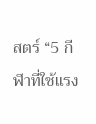สตร์ “5 กีฬาที่ใช้แรง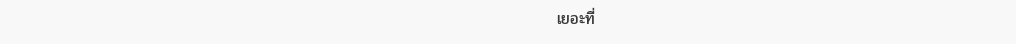เยอะที่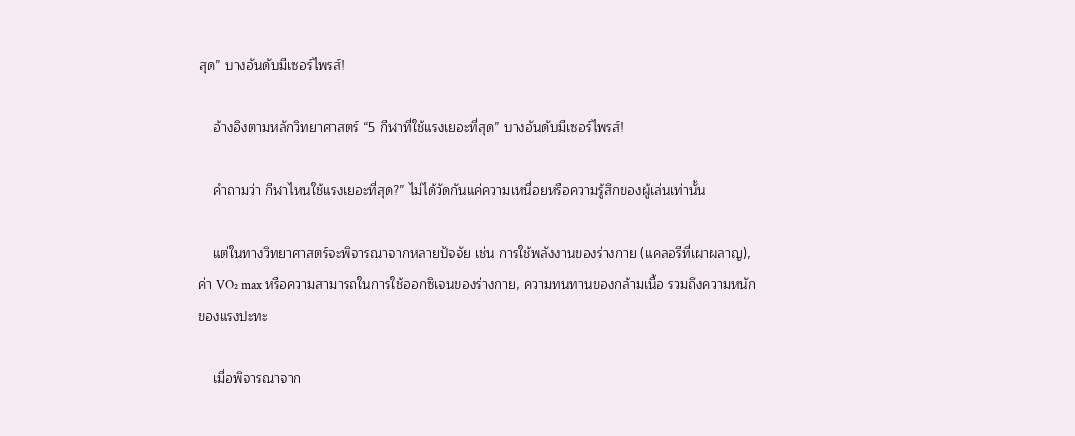สุด” บางอันดับมีเซอร์ไพรส์!

    อ้างอิงตามหลักวิทยาศาสตร์ “5 กีฬาที่ใช้แรงเยอะที่สุด” บางอันดับมีเซอร์ไพรส์!

    คำถามว่า กีฬาไหนใช้แรงเยอะที่สุด?” ไม่ได้วัดกันแค่ความเหนื่อยหรือความรู้สึกของผู้เล่นเท่านั้น

    แต่ในทางวิทยาศาสตร์จะพิจารณาจากหลายปัจจัย เช่น การใช้พลังงานของร่างกาย (แคลอรีที่เผาผลาญ), ค่า VO₂ max หรือความสามารถในการใช้ออกซิเจนของร่างกาย, ความทนทานของกล้ามเนื้อ รวมถึงความหนักของแรงปะทะ

    เมื่อพิจารณาจาก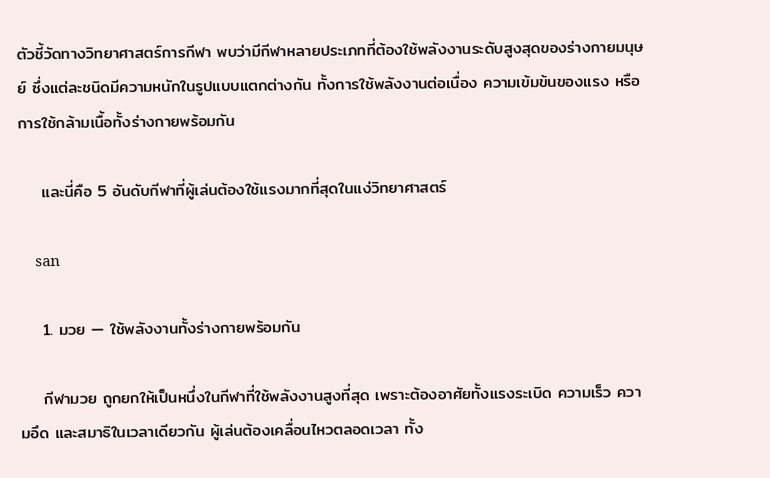ตัวชี้วัดทางวิทยาศาสตร์การกีฬา พบว่ามีกีฬาหลายประเภทที่ต้องใช้พลังงานระดับสูงสุดของร่างกายมนุษย์ ซึ่งแต่ละชนิดมีความหนักในรูปแบบแตกต่างกัน ทั้งการใช้พลังงานต่อเนื่อง ความเข้มข้นของแรง หรือการใช้กล้ามเนื้อทั้งร่างกายพร้อมกัน

    และนี่คือ 5 อันดับกีฬาที่ผู้เล่นต้องใช้แรงมากที่สุดในแง่วิทยาศาสตร์

    san

    1. มวย — ใช้พลังงานทั้งร่างกายพร้อมกัน

    กีฬามวย ถูกยกให้เป็นหนึ่งในกีฬาที่ใช้พลังงานสูงที่สุด เพราะต้องอาศัยทั้งแรงระเบิด ความเร็ว ความอึด และสมาธิในเวลาเดียวกัน ผู้เล่นต้องเคลื่อนไหวตลอดเวลา ทั้ง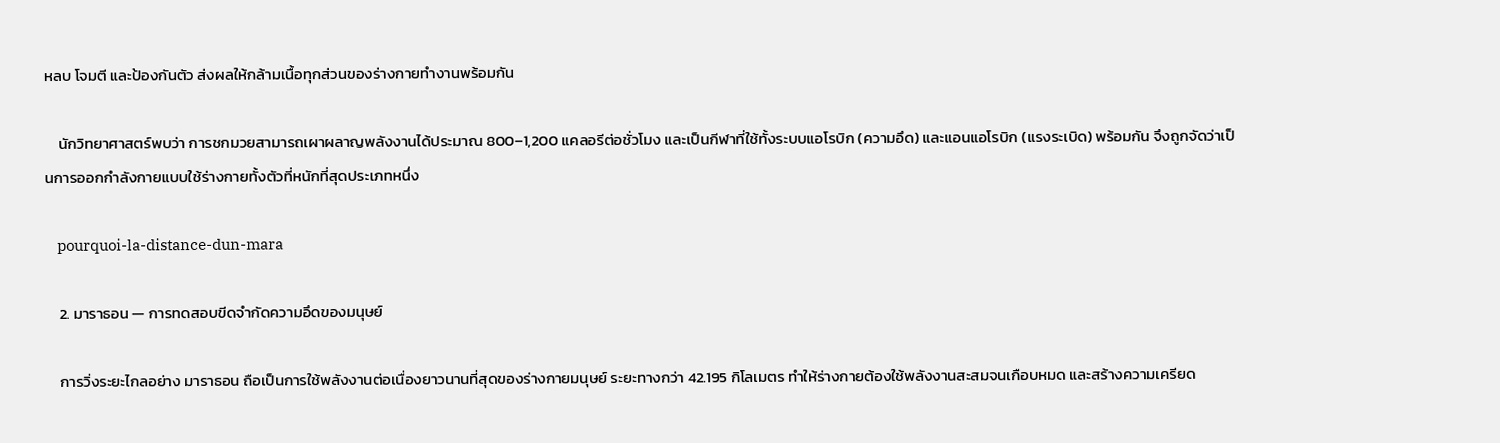หลบ โจมตี และป้องกันตัว ส่งผลให้กล้ามเนื้อทุกส่วนของร่างกายทำงานพร้อมกัน

    นักวิทยาศาสตร์พบว่า การชกมวยสามารถเผาผลาญพลังงานได้ประมาณ 800–1,200 แคลอรีต่อชั่วโมง และเป็นกีฬาที่ใช้ทั้งระบบแอโรบิก (ความอึด) และแอนแอโรบิก (แรงระเบิด) พร้อมกัน จึงถูกจัดว่าเป็นการออกกำลังกายแบบใช้ร่างกายทั้งตัวที่หนักที่สุดประเภทหนึ่ง

    pourquoi-la-distance-dun-mara

    2. มาราธอน — การทดสอบขีดจำกัดความอึดของมนุษย์

    การวิ่งระยะไกลอย่าง มาราธอน ถือเป็นการใช้พลังงานต่อเนื่องยาวนานที่สุดของร่างกายมนุษย์ ระยะทางกว่า 42.195 กิโลเมตร ทำให้ร่างกายต้องใช้พลังงานสะสมจนเกือบหมด และสร้างความเครียด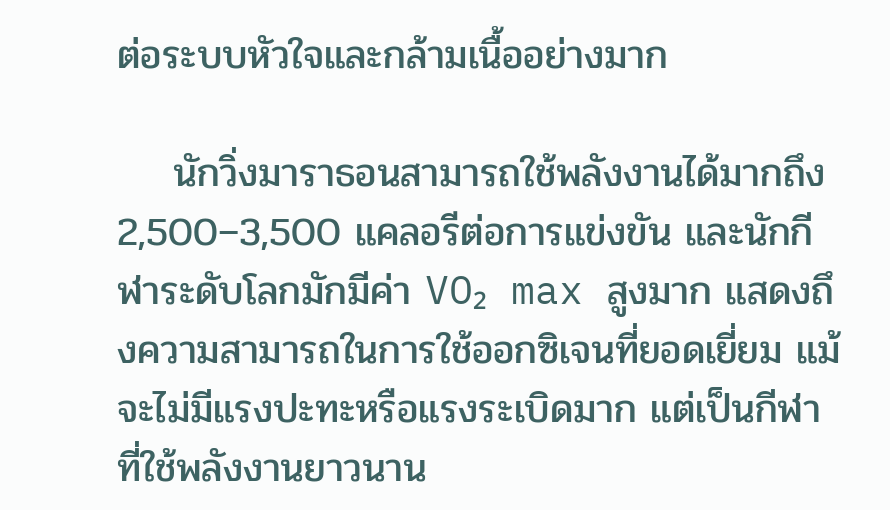ต่อระบบหัวใจและกล้ามเนื้ออย่างมาก

    นักวิ่งมาราธอนสามารถใช้พลังงานได้มากถึง 2,500–3,500 แคลอรีต่อการแข่งขัน และนักกีฬาระดับโลกมักมีค่า VO₂ max สูงมาก แสดงถึงความสามารถในการใช้ออกซิเจนที่ยอดเยี่ยม แม้จะไม่มีแรงปะทะหรือแรงระเบิดมาก แต่เป็นกีฬาที่ใช้พลังงานยาวนาน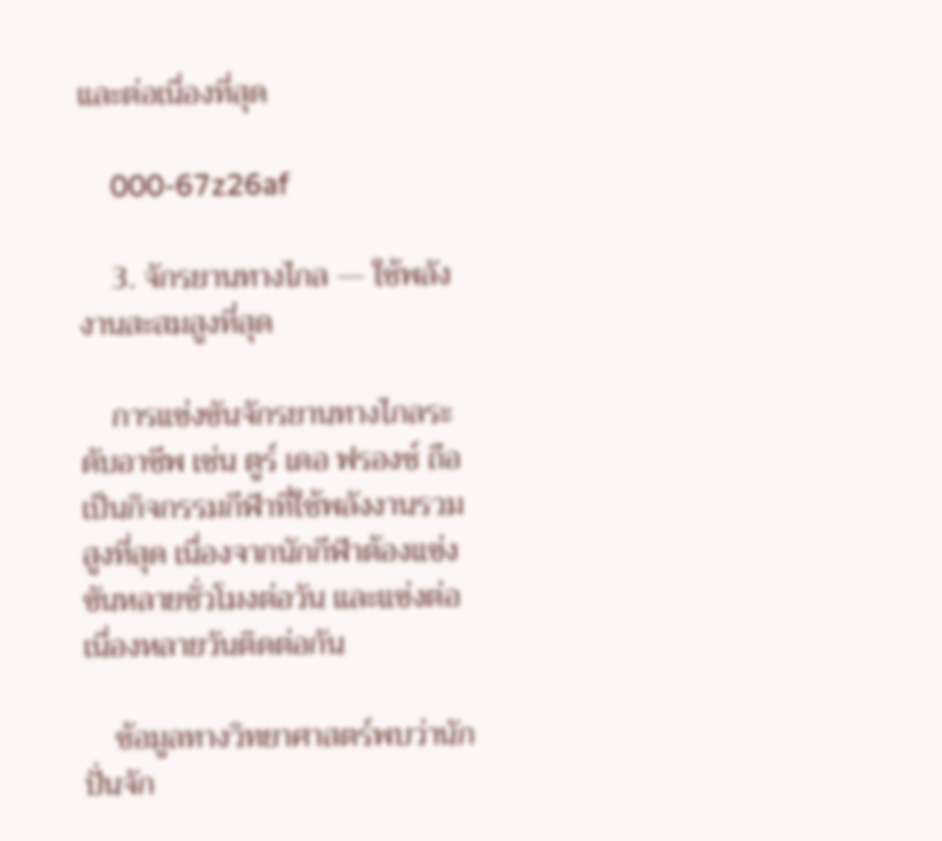และต่อเนื่องที่สุด

    000-67z26af

    3. จักรยานทางไกล — ใช้พลังงานสะสมสูงที่สุด

    การแข่งขันจักรยานทางไกลระดับอาชีพ เช่น ตูร์ เดอ ฟรองซ์ ถือเป็นกิจกรรมกีฬาที่ใช้พลังงานรวมสูงที่สุด เนื่องจากนักกีฬาต้องแข่งขันหลายชั่วโมงต่อวัน และแข่งต่อเนื่องหลายวันติดต่อกัน

    ข้อมูลทางวิทยาศาสตร์พบว่านักปั่นจัก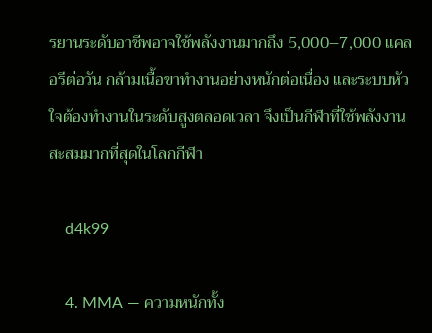รยานระดับอาชีพอาจใช้พลังงานมากถึง 5,000–7,000 แคลอรีต่อวัน กล้ามเนื้อขาทำงานอย่างหนักต่อเนื่อง และระบบหัวใจต้องทำงานในระดับสูงตลอดเวลา จึงเป็นกีฬาที่ใช้พลังงานสะสมมากที่สุดในโลกกีฬา

    d4k99

    4. MMA — ความหนักทั้ง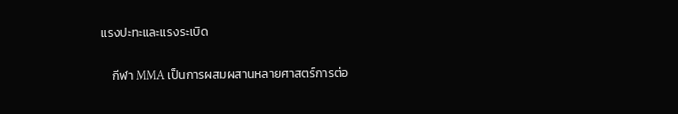แรงปะทะและแรงระเบิด

    กีฬา MMA เป็นการผสมผสานหลายศาสตร์การต่อ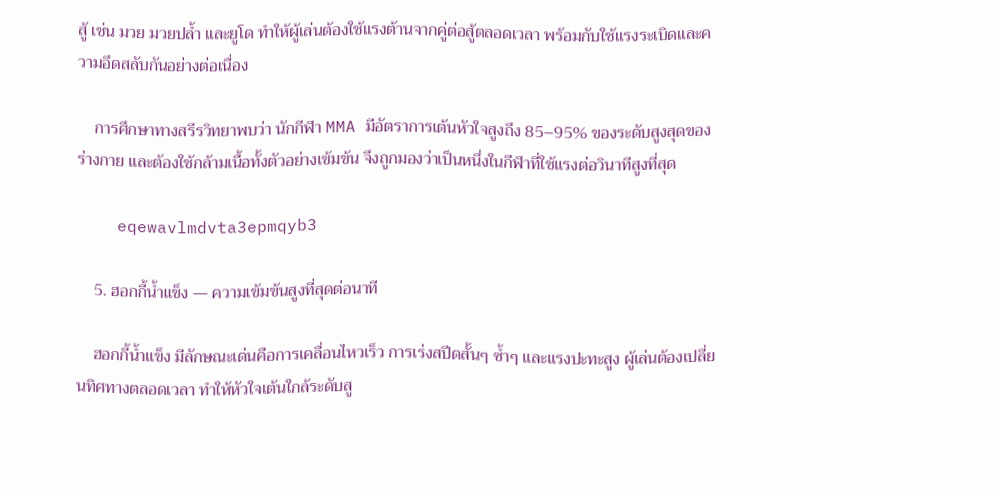สู้ เช่น มวย มวยปล้ำ และยูโด ทำให้ผู้เล่นต้องใช้แรงต้านจากคู่ต่อสู้ตลอดเวลา พร้อมกับใช้แรงระเบิดและความอึดสลับกันอย่างต่อเนื่อง

    การศึกษาทางสรีรวิทยาพบว่า นักกีฬา MMA มีอัตราการเต้นหัวใจสูงถึง 85–95% ของระดับสูงสุดของร่างกาย และต้องใช้กล้ามเนื้อทั้งตัวอย่างเข้มข้น จึงถูกมองว่าเป็นหนึ่งในกีฬาที่ใช้แรงต่อวินาทีสูงที่สุด

    eqewavlmdvta3epmqyb3

    5. ฮอกกี้น้ำแข็ง — ความเข้มข้นสูงที่สุดต่อนาที

    ฮอกกี้น้ำแข็ง มีลักษณะเด่นคือการเคลื่อนไหวเร็ว การเร่งสปีดสั้นๆ ซ้ำๆ และแรงปะทะสูง ผู้เล่นต้องเปลี่ยนทิศทางตลอดเวลา ทำให้หัวใจเต้นใกล้ระดับสู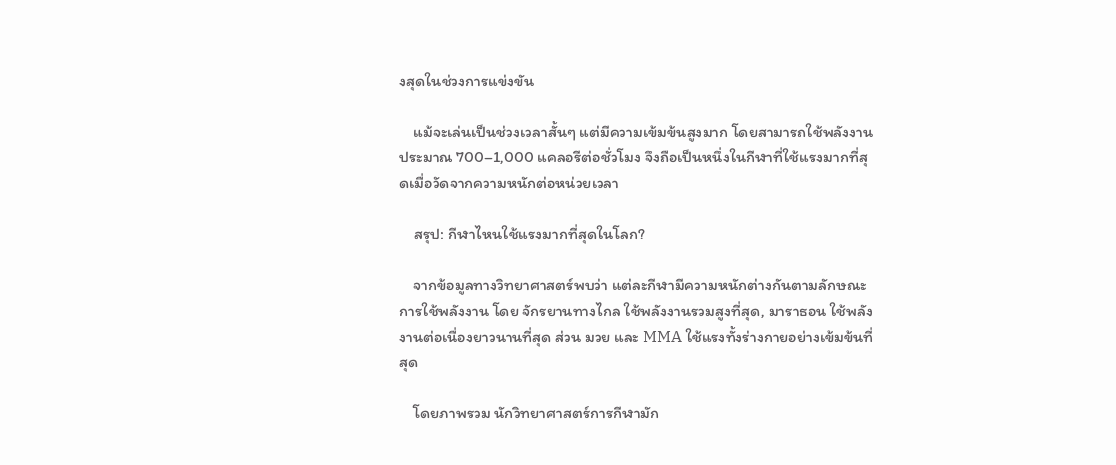งสุดในช่วงการแข่งขัน

    แม้จะเล่นเป็นช่วงเวลาสั้นๆ แต่มีความเข้มข้นสูงมาก โดยสามารถใช้พลังงานประมาณ 700–1,000 แคลอรีต่อชั่วโมง จึงถือเป็นหนึ่งในกีฬาที่ใช้แรงมากที่สุดเมื่อวัดจากความหนักต่อหน่วยเวลา

    สรุป: กีฬาไหนใช้แรงมากที่สุดในโลก?

    จากข้อมูลทางวิทยาศาสตร์พบว่า แต่ละกีฬามีความหนักต่างกันตามลักษณะการใช้พลังงาน โดย จักรยานทางไกล ใช้พลังงานรวมสูงที่สุด, มาราธอน ใช้พลังงานต่อเนื่องยาวนานที่สุด ส่วน มวย และ MMA ใช้แรงทั้งร่างกายอย่างเข้มข้นที่สุด

    โดยภาพรวม นักวิทยาศาสตร์การกีฬามัก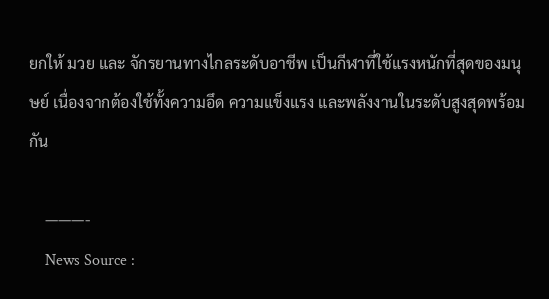ยกให้ มวย และ จักรยานทางไกลระดับอาชีพ เป็นกีฬาที่ใช้แรงหนักที่สุดของมนุษย์ เนื่องจากต้องใช้ทั้งความอึด ความแข็งแรง และพลังงานในระดับสูงสุดพร้อมกัน

    ———-
    News Source :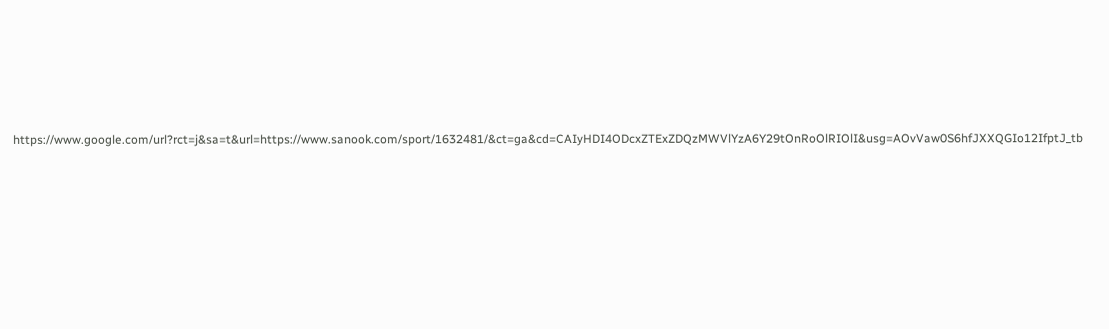https://www.google.com/url?rct=j&sa=t&url=https://www.sanook.com/sport/1632481/&ct=ga&cd=CAIyHDI4ODcxZTExZDQzMWVlYzA6Y29tOnRoOlRIOlI&usg=AOvVaw0S6hfJXXQGIo12IfptJ_tb